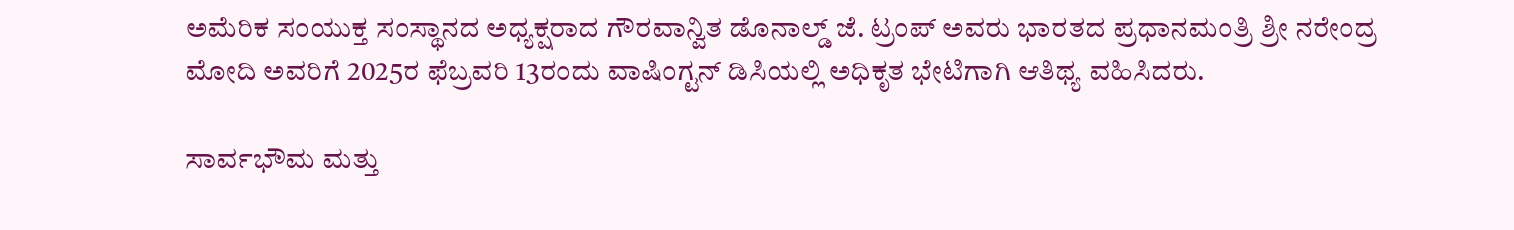ಅಮೆರಿಕ ಸಂಯುಕ್ತ ಸಂಸ್ಥಾನದ ಅಧ್ಯಕ್ಷರಾದ ಗೌರವಾನ್ವಿತ ಡೊನಾಲ್ಡ್ ಜೆ. ಟ್ರಂಪ್ ಅವರು ಭಾರತದ ಪ್ರಧಾನಮಂತ್ರಿ ಶ್ರೀ ನರೇಂದ್ರ ಮೋದಿ ಅವರಿಗೆ 2025ರ ಫೆಬ್ರವರಿ 13ರಂದು ವಾಷಿಂಗ್ಟನ್ ಡಿಸಿಯಲ್ಲಿ ಅಧಿಕೃತ ಭೇಟಿಗಾಗಿ ಆತಿಥ್ಯ ವಹಿಸಿದರು.

ಸಾರ್ವಭೌಮ ಮತ್ತು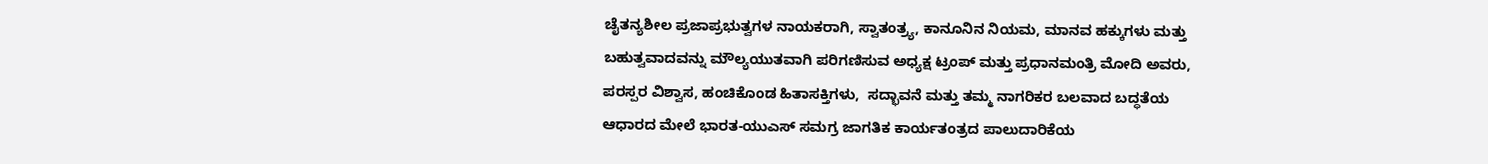ಚೈತನ್ಯಶೀಲ ಪ್ರಜಾಪ್ರಭುತ್ವಗಳ ನಾಯಕರಾಗಿ, ಸ್ವಾತಂತ್ರ್ಯ, ಕಾನೂನಿನ ನಿಯಮ, ಮಾನವ ಹಕ್ಕುಗಳು ಮತ್ತು ಬಹುತ್ವವಾದವನ್ನು ಮೌಲ್ಯಯುತವಾಗಿ ಪರಿಗಣಿಸುವ ಅಧ್ಯಕ್ಷ ಟ್ರಂಪ್ ಮತ್ತು ಪ್ರಧಾನಮಂತ್ರಿ ಮೋದಿ ಅವರು, ಪರಸ್ಪರ ವಿಶ್ವಾಸ, ಹಂಚಿಕೊಂಡ ಹಿತಾಸಕ್ತಿಗಳು,  ಸದ್ಭಾವನೆ ಮತ್ತು ತಮ್ಮ ನಾಗರಿಕರ ಬಲವಾದ ಬದ್ಧತೆಯ ಆಧಾರದ ಮೇಲೆ ಭಾರತ-ಯುಎಸ್ ಸಮಗ್ರ ಜಾಗತಿಕ ಕಾರ್ಯತಂತ್ರದ ಪಾಲುದಾರಿಕೆಯ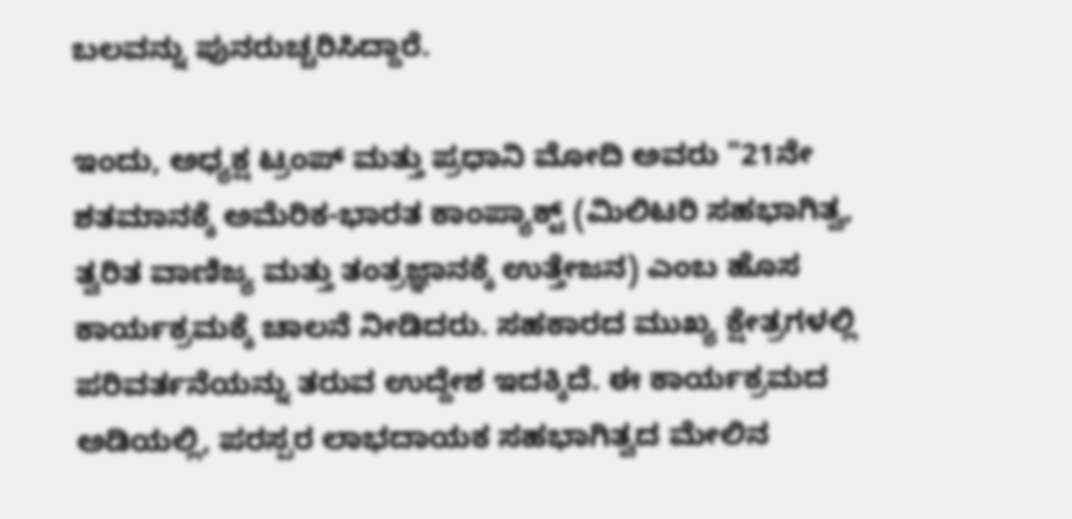ಬಲವನ್ನು ಪುನರುಚ್ಚರಿಸಿದ್ದಾರೆ.

ಇಂದು, ಅಧ್ಯಕ್ಷ ಟ್ರಂಪ್ ಮತ್ತು ಪ್ರಧಾನಿ ಮೋದಿ ಅವರು "21ನೇ ಶತಮಾನಕ್ಕೆ ಅಮೆರಿಕ-ಭಾರತ ಕಾಂಪ್ಯಾಕ್ಟ್ (ಮಿಲಿಟರಿ ಸಹಭಾಗಿತ್ವ, ತ್ವರಿತ ವಾಣಿಜ್ಯ ಮತ್ತು ತಂತ್ರಜ್ಞಾನಕ್ಕೆ ಉತ್ತೇಜನ) ಎಂಬ ಹೊಸ ಕಾರ್ಯಕ್ರಮಕ್ಕೆ ಚಾಲನೆ ನೀಡಿದರು. ಸಹಕಾರದ ಮುಖ್ಯ ಕ್ಷೇತ್ರಗಳಲ್ಲಿ ಪರಿವರ್ತನೆಯನ್ನು ತರುವ ಉದ್ದೇಶ ಇದಕ್ಕಿದೆ. ಈ ಕಾರ್ಯಕ್ರಮದ ಅಡಿಯಲ್ಲಿ, ಪರಸ್ಪರ ಲಾಭದಾಯಕ ಸಹಭಾಗಿತ್ವದ ಮೇಲಿನ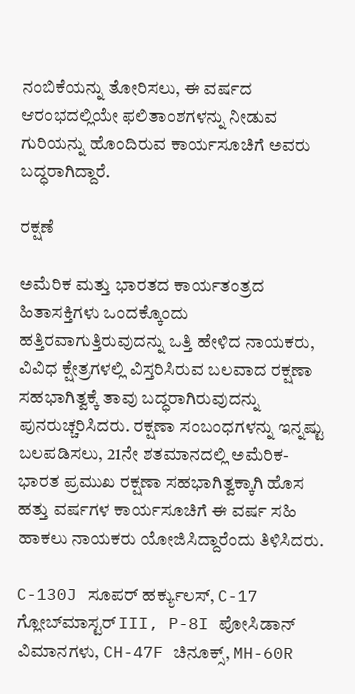ನಂಬಿಕೆಯನ್ನು ತೋರಿಸಲು, ಈ ವರ್ಷದ ಆರಂಭದಲ್ಲಿಯೇ ಫಲಿತಾಂಶಗಳನ್ನು ನೀಡುವ ಗುರಿಯನ್ನು ಹೊಂದಿರುವ ಕಾರ್ಯಸೂಚಿಗೆ ಅವರು ಬದ್ಧರಾಗಿದ್ದಾರೆ.

ರಕ್ಷಣೆ

ಅಮೆರಿಕ ಮತ್ತು ಭಾರತದ ಕಾರ್ಯತಂತ್ರದ ಹಿತಾಸಕ್ತಿಗಳು ಒಂದಕ್ಕೊಂದು ಹತ್ತಿರವಾಗುತ್ತಿರುವುದನ್ನು ಒತ್ತಿ ಹೇಳಿದ ನಾಯಕರು, ವಿವಿಧ ಕ್ಷೇತ್ರಗಳಲ್ಲಿ ವಿಸ್ತರಿಸಿರುವ ಬಲವಾದ ರಕ್ಷಣಾ ಸಹಭಾಗಿತ್ವಕ್ಕೆ ತಾವು ಬದ್ಧರಾಗಿರುವುದನ್ನು ಪುನರುಚ್ಚರಿಸಿದರು. ರಕ್ಷಣಾ ಸಂಬಂಧಗಳನ್ನು ಇನ್ನಷ್ಟು ಬಲಪಡಿಸಲು, 21ನೇ ಶತಮಾನದಲ್ಲಿ ಅಮೆರಿಕ-ಭಾರತ ಪ್ರಮುಖ ರಕ್ಷಣಾ ಸಹಭಾಗಿತ್ವಕ್ಕಾಗಿ ಹೊಸ ಹತ್ತು ವರ್ಷಗಳ ಕಾರ್ಯಸೂಚಿಗೆ ಈ ವರ್ಷ ಸಹಿ ಹಾಕಲು ನಾಯಕರು ಯೋಜಿಸಿದ್ದಾರೆಂದು ತಿಳಿಸಿದರು.

C-130J ಸೂಪರ್ ಹರ್ಕ್ಯುಲಸ್, C-17 ಗ್ಲೋಬ್‌ಮಾಸ್ಟರ್ III, P-8I ಪೋಸಿಡಾನ್ ವಿಮಾನಗಳು, CH-47F ಚಿನೂಕ್ಸ್, MH-60R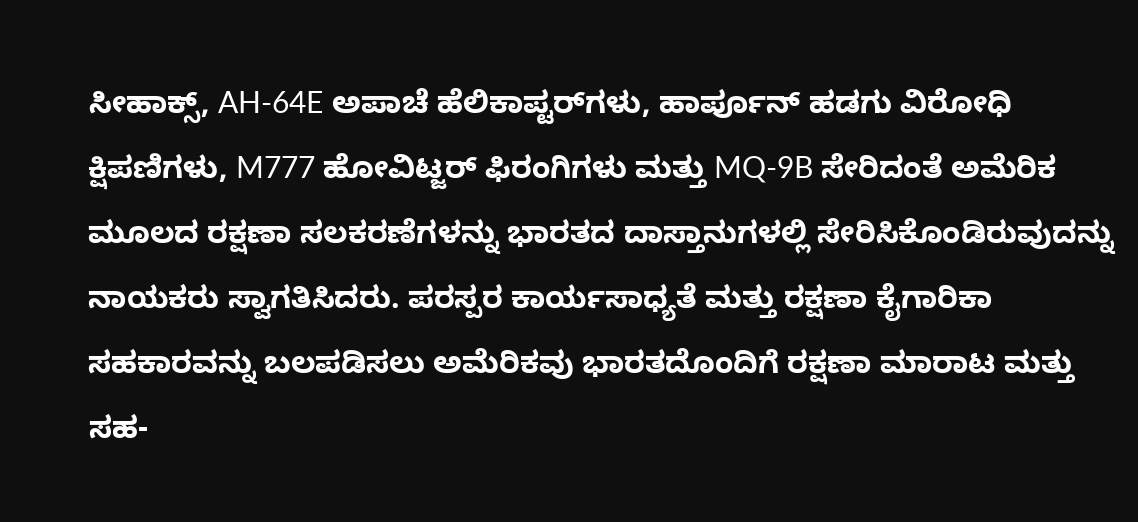ಸೀಹಾಕ್ಸ್, AH-64E ಅಪಾಚೆ ಹೆಲಿಕಾಪ್ಟರ್‌ಗಳು, ಹಾರ್ಪೂನ್ ಹಡಗು ವಿರೋಧಿ ಕ್ಷಿಪಣಿಗಳು, M777 ಹೋವಿಟ್ಜರ್ ಫಿರಂಗಿಗಳು ಮತ್ತು MQ-9B ಸೇರಿದಂತೆ ಅಮೆರಿಕ ಮೂಲದ ರಕ್ಷಣಾ ಸಲಕರಣೆಗಳನ್ನು ಭಾರತದ ದಾಸ್ತಾನುಗಳಲ್ಲಿ ಸೇರಿಸಿಕೊಂಡಿರುವುದನ್ನು ನಾಯಕರು ಸ್ವಾಗತಿಸಿದರು. ಪರಸ್ಪರ ಕಾರ್ಯಸಾಧ್ಯತೆ ಮತ್ತು ರಕ್ಷಣಾ ಕೈಗಾರಿಕಾ ಸಹಕಾರವನ್ನು ಬಲಪಡಿಸಲು ಅಮೆರಿಕವು ಭಾರತದೊಂದಿಗೆ ರಕ್ಷಣಾ ಮಾರಾಟ ಮತ್ತು ಸಹ-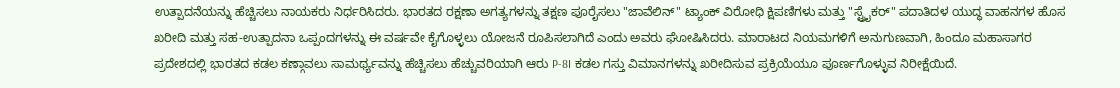ಉತ್ಪಾದನೆಯನ್ನು ಹೆಚ್ಚಿಸಲು ನಾಯಕರು ನಿರ್ಧರಿಸಿದರು. ಭಾರತದ ರಕ್ಷಣಾ ಅಗತ್ಯಗಳನ್ನು ತಕ್ಷಣ ಪೂರೈಸಲು "ಜಾವೆಲಿನ್" ಟ್ಯಾಂಕ್ ವಿರೋಧಿ ಕ್ಷಿಪಣಿಗಳು ಮತ್ತು "ಸ್ಟ್ರೈಕರ್" ಪದಾತಿದಳ ಯುದ್ಧ ವಾಹನಗಳ ಹೊಸ ಖರೀದಿ ಮತ್ತು ಸಹ-ಉತ್ಪಾದನಾ ಒಪ್ಪಂದಗಳನ್ನು ಈ ವರ್ಷವೇ ಕೈಗೊಳ್ಳಲು ಯೋಜನೆ ರೂಪಿಸಲಾಗಿದೆ ಎಂದು ಅವರು ಘೋಷಿಸಿದರು. ಮಾರಾಟದ ನಿಯಮಗಳಿಗೆ ಅನುಗುಣವಾಗಿ, ಹಿಂದೂ ಮಹಾಸಾಗರ ಪ್ರದೇಶದಲ್ಲಿ ಭಾರತದ ಕಡಲ ಕಣ್ಗಾವಲು ಸಾಮರ್ಥ್ಯವನ್ನು ಹೆಚ್ಚಿಸಲು ಹೆಚ್ಚುವರಿಯಾಗಿ ಆರು P-8I ಕಡಲ ಗಸ್ತು ವಿಮಾನಗಳನ್ನು ಖರೀದಿಸುವ ಪ್ರಕ್ರಿಯೆಯೂ ಪೂರ್ಣಗೊಳ್ಳುವ ನಿರೀಕ್ಷೆಯಿದೆ.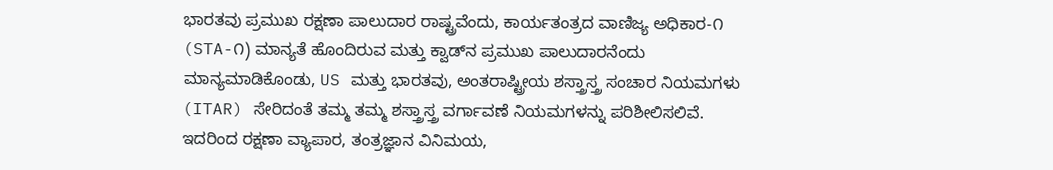ಭಾರತವು ಪ್ರಮುಖ ರಕ್ಷಣಾ ಪಾಲುದಾರ ರಾಷ್ಟ್ರವೆಂದು, ಕಾರ್ಯತಂತ್ರದ ವಾಣಿಜ್ಯ ಅಧಿಕಾರ-೧ (STA-೧) ಮಾನ್ಯತೆ ಹೊಂದಿರುವ ಮತ್ತು ಕ್ವಾಡ್‌ನ ಪ್ರಮುಖ ಪಾಲುದಾರನೆಂದು ಮಾನ್ಯಮಾಡಿಕೊಂಡು, US ಮತ್ತು ಭಾರತವು, ಅಂತರಾಷ್ಟ್ರೀಯ ಶಸ್ತ್ರಾಸ್ತ್ರ ಸಂಚಾರ ನಿಯಮಗಳು (ITAR) ಸೇರಿದಂತೆ ತಮ್ಮ ತಮ್ಮ ಶಸ್ತ್ರಾಸ್ತ್ರ ವರ್ಗಾವಣೆ ನಿಯಮಗಳನ್ನು ಪರಿಶೀಲಿಸಲಿವೆ. ಇದರಿಂದ ರಕ್ಷಣಾ ವ್ಯಾಪಾರ, ತಂತ್ರಜ್ಞಾನ ವಿನಿಮಯ,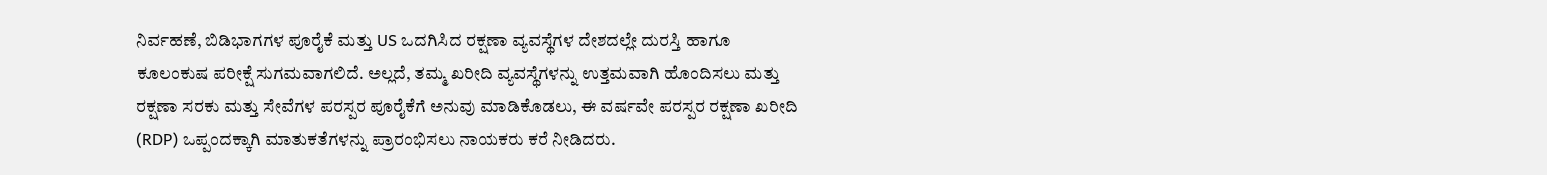ನಿರ್ವಹಣೆ, ಬಿಡಿಭಾಗಗಳ ಪೂರೈಕೆ ಮತ್ತು US ಒದಗಿಸಿದ ರಕ್ಷಣಾ ವ್ಯವಸ್ಥೆಗಳ ದೇಶದಲ್ಲೇ ದುರಸ್ತಿ ಹಾಗೂ ಕೂಲಂಕುಷ ಪರೀಕ್ಷೆ ಸುಗಮವಾಗಲಿದೆ. ಅಲ್ಲದೆ, ತಮ್ಮ ಖರೀದಿ ವ್ಯವಸ್ಥೆಗಳನ್ನು ಉತ್ತಮವಾಗಿ ಹೊಂದಿಸಲು ಮತ್ತು ರಕ್ಷಣಾ ಸರಕು ಮತ್ತು ಸೇವೆಗಳ ಪರಸ್ಪರ ಪೂರೈಕೆಗೆ ಅನುವು ಮಾಡಿಕೊಡಲು, ಈ ವರ್ಷವೇ ಪರಸ್ಪರ ರಕ್ಷಣಾ ಖರೀದಿ (RDP) ಒಪ್ಪಂದಕ್ಕಾಗಿ ಮಾತುಕತೆಗಳನ್ನು ಪ್ರಾರಂಭಿಸಲು ನಾಯಕರು ಕರೆ ನೀಡಿದರು.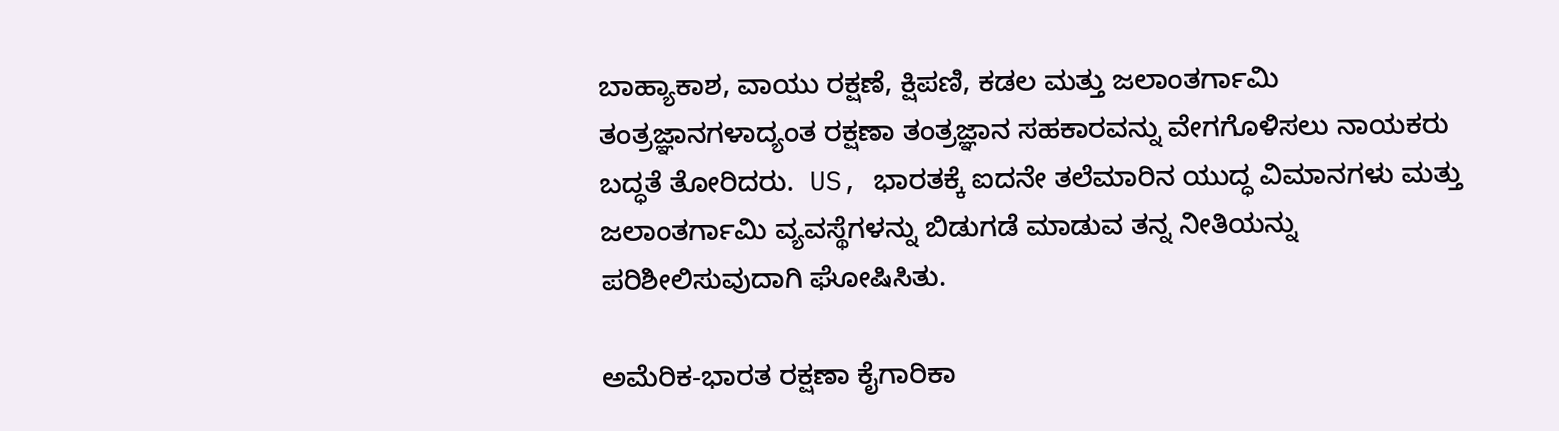ಬಾಹ್ಯಾಕಾಶ, ವಾಯು ರಕ್ಷಣೆ, ಕ್ಷಿಪಣಿ, ಕಡಲ ಮತ್ತು ಜಲಾಂತರ್ಗಾಮಿ ತಂತ್ರಜ್ಞಾನಗಳಾದ್ಯಂತ ರಕ್ಷಣಾ ತಂತ್ರಜ್ಞಾನ ಸಹಕಾರವನ್ನು ವೇಗಗೊಳಿಸಲು ನಾಯಕರು ಬದ್ಧತೆ ತೋರಿದರು.  US, ಭಾರತಕ್ಕೆ ಐದನೇ ತಲೆಮಾರಿನ ಯುದ್ಧ ವಿಮಾನಗಳು ಮತ್ತು ಜಲಾಂತರ್ಗಾಮಿ ವ್ಯವಸ್ಥೆಗಳನ್ನು ಬಿಡುಗಡೆ ಮಾಡುವ ತನ್ನ ನೀತಿಯನ್ನು ಪರಿಶೀಲಿಸುವುದಾಗಿ ಘೋಷಿಸಿತು.

ಅಮೆರಿಕ-ಭಾರತ ರಕ್ಷಣಾ ಕೈಗಾರಿಕಾ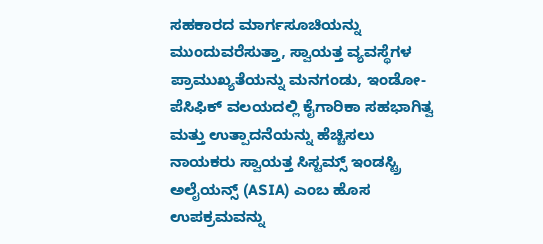ಸಹಕಾರದ ಮಾರ್ಗಸೂಚಿಯನ್ನು ಮುಂದುವರೆಸುತ್ತಾ, ಸ್ವಾಯತ್ತ ವ್ಯವಸ್ಥೆಗಳ ಪ್ರಾಮುಖ್ಯತೆಯನ್ನು ಮನಗಂಡು, ಇಂಡೋ-ಪೆಸಿಫಿಕ್ ವಲಯದಲ್ಲಿ ಕೈಗಾರಿಕಾ ಸಹಭಾಗಿತ್ವ ಮತ್ತು ಉತ್ಪಾದನೆಯನ್ನು ಹೆಚ್ಚಿಸಲು ನಾಯಕರು ಸ್ವಾಯತ್ತ ಸಿಸ್ಟಮ್ಸ್ ಇಂಡಸ್ಟ್ರಿ ಅಲೈಯನ್ಸ್ (ASIA) ಎಂಬ ಹೊಸ ಉಪಕ್ರಮವನ್ನು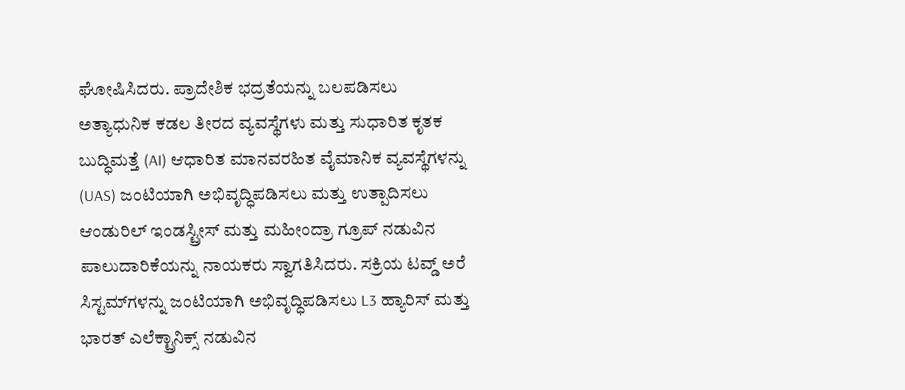ಘೋಷಿಸಿದರು. ಪ್ರಾದೇಶಿಕ ಭದ್ರತೆಯನ್ನು ಬಲಪಡಿಸಲು ಅತ್ಯಾಧುನಿಕ ಕಡಲ ತೀರದ ವ್ಯವಸ್ಥೆಗಳು ಮತ್ತು ಸುಧಾರಿತ ಕೃತಕ ಬುದ್ಧಿಮತ್ತೆ (AI) ಆಧಾರಿತ ಮಾನವರಹಿತ ವೈಮಾನಿಕ ವ್ಯವಸ್ಥೆಗಳನ್ನು (UAS) ಜಂಟಿಯಾಗಿ ಅಭಿವೃದ್ಧಿಪಡಿಸಲು ಮತ್ತು ಉತ್ಪಾದಿಸಲು ಆಂಡುರಿಲ್ ಇಂಡಸ್ಟ್ರೀಸ್ ಮತ್ತು ಮಹೀಂದ್ರಾ ಗ್ರೂಪ್ ನಡುವಿನ ಪಾಲುದಾರಿಕೆಯನ್ನು ನಾಯಕರು ಸ್ವಾಗತಿಸಿದರು. ಸಕ್ರಿಯ ಟವ್ಡ್ ಅರೆ ಸಿಸ್ಟಮ್‌ಗಳನ್ನು ಜಂಟಿಯಾಗಿ ಅಭಿವೃದ್ಧಿಪಡಿಸಲು L3 ಹ್ಯಾರಿಸ್ ಮತ್ತು ಭಾರತ್ ಎಲೆಕ್ಟ್ರಾನಿಕ್ಸ್ ನಡುವಿನ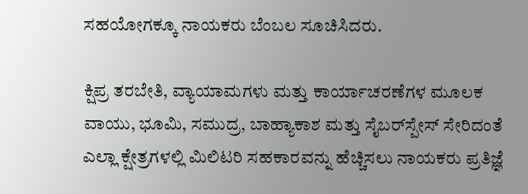ಸಹಯೋಗಕ್ಕೂ ನಾಯಕರು ಬೆಂಬಲ ಸೂಚಿಸಿದರು.

ಕ್ಷಿಪ್ರ ತರಬೇತಿ, ವ್ಯಾಯಾಮಗಳು ಮತ್ತು ಕಾರ್ಯಾಚರಣೆಗಳ ಮೂಲಕ ವಾಯು, ಭೂಮಿ, ಸಮುದ್ರ, ಬಾಹ್ಯಾಕಾಶ ಮತ್ತು ಸೈಬರ್‌ಸ್ಪೇಸ್ ಸೇರಿದಂತೆ ಎಲ್ಲಾ ಕ್ಷೇತ್ರಗಳಲ್ಲಿ ಮಿಲಿಟರಿ ಸಹಕಾರವನ್ನು ಹೆಚ್ಚಿಸಲು ನಾಯಕರು ಪ್ರತಿಜ್ಞೆ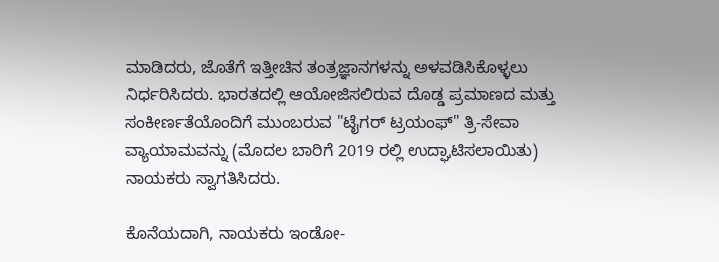ಮಾಡಿದರು, ಜೊತೆಗೆ ಇತ್ತೀಚಿನ ತಂತ್ರಜ್ಞಾನಗಳನ್ನು ಅಳವಡಿಸಿಕೊಳ್ಳಲು ನಿರ್ಧರಿಸಿದರು. ಭಾರತದಲ್ಲಿ ಆಯೋಜಿಸಲಿರುವ ದೊಡ್ಡ ಪ್ರಮಾಣದ ಮತ್ತು ಸಂಕೀರ್ಣತೆಯೊಂದಿಗೆ ಮುಂಬರುವ "ಟೈಗರ್ ಟ್ರಯಂಫ್" ತ್ರಿ-ಸೇವಾ ವ್ಯಾಯಾಮವನ್ನು (ಮೊದಲ ಬಾರಿಗೆ 2019 ರಲ್ಲಿ ಉದ್ಘಾಟಿಸಲಾಯಿತು) ನಾಯಕರು ಸ್ವಾಗತಿಸಿದರು.

ಕೊನೆಯದಾಗಿ, ನಾಯಕರು ಇಂಡೋ-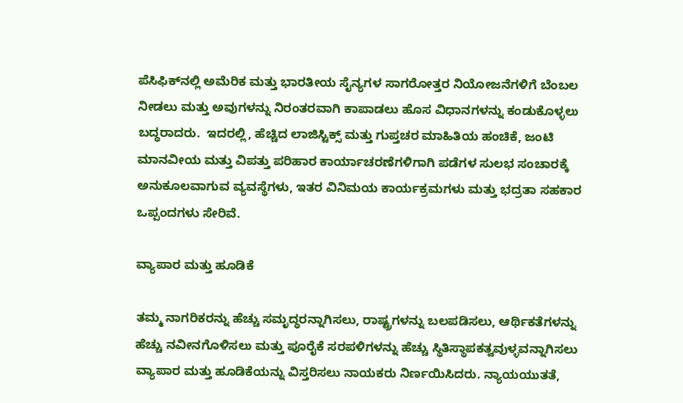ಪೆಸಿಫಿಕ್‌ನಲ್ಲಿ ಅಮೆರಿಕ ಮತ್ತು ಭಾರತೀಯ ಸೈನ್ಯಗಳ ಸಾಗರೋತ್ತರ ನಿಯೋಜನೆಗಳಿಗೆ ಬೆಂಬಲ ನೀಡಲು ಮತ್ತು ಅವುಗಳನ್ನು ನಿರಂತರವಾಗಿ ಕಾಪಾಡಲು ಹೊಸ ವಿಧಾನಗಳನ್ನು ಕಂಡುಕೊಳ್ಳಲು ಬದ್ಧರಾದರು.  ಇದರಲ್ಲಿ, ಹೆಚ್ಚಿದ ಲಾಜಿಸ್ಟಿಕ್ಸ್ ಮತ್ತು ಗುಪ್ತಚರ ಮಾಹಿತಿಯ ಹಂಚಿಕೆ, ಜಂಟಿ ಮಾನವೀಯ ಮತ್ತು ವಿಪತ್ತು ಪರಿಹಾರ ಕಾರ್ಯಾಚರಣೆಗಳಿಗಾಗಿ ಪಡೆಗಳ ಸುಲಭ ಸಂಚಾರಕ್ಕೆ ಅನುಕೂಲವಾಗುವ ವ್ಯವಸ್ಥೆಗಳು, ಇತರ ವಿನಿಮಯ ಕಾರ್ಯಕ್ರಮಗಳು ಮತ್ತು ಭದ್ರತಾ ಸಹಕಾರ ಒಪ್ಪಂದಗಳು ಸೇರಿವೆ.

ವ್ಯಾಪಾರ ಮತ್ತು ಹೂಡಿಕೆ

ತಮ್ಮ ನಾಗರಿಕರನ್ನು ಹೆಚ್ಚು ಸಮೃದ್ಧರನ್ನಾಗಿಸಲು, ರಾಷ್ಟ್ರಗಳನ್ನು ಬಲಪಡಿಸಲು, ಆರ್ಥಿಕತೆಗಳನ್ನು ಹೆಚ್ಚು ನವೀನಗೊಳಿಸಲು ಮತ್ತು ಪೂರೈಕೆ ಸರಪಳಿಗಳನ್ನು ಹೆಚ್ಚು ಸ್ಥಿತಿಸ್ಥಾಪಕತ್ವವುಳ್ಳವನ್ನಾಗಿಸಲು ವ್ಯಾಪಾರ ಮತ್ತು ಹೂಡಿಕೆಯನ್ನು ವಿಸ್ತರಿಸಲು ನಾಯಕರು ನಿರ್ಣಯಿಸಿದರು. ನ್ಯಾಯಯುತತೆ,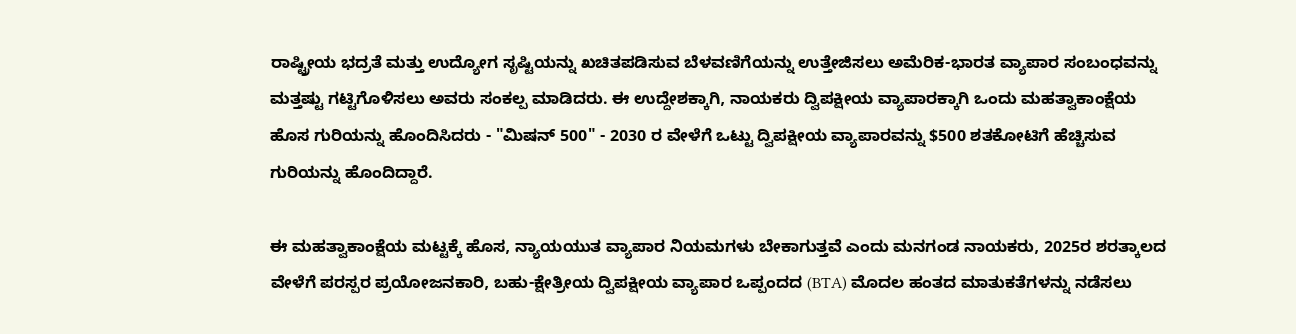ರಾಷ್ಟ್ರೀಯ ಭದ್ರತೆ ಮತ್ತು ಉದ್ಯೋಗ ಸೃಷ್ಟಿಯನ್ನು ಖಚಿತಪಡಿಸುವ ಬೆಳವಣಿಗೆಯನ್ನು ಉತ್ತೇಜಿಸಲು ಅಮೆರಿಕ-ಭಾರತ ವ್ಯಾಪಾರ ಸಂಬಂಧವನ್ನು ಮತ್ತಷ್ಟು ಗಟ್ಟಿಗೊಳಿಸಲು ಅವರು ಸಂಕಲ್ಪ ಮಾಡಿದರು. ಈ ಉದ್ದೇಶಕ್ಕಾಗಿ, ನಾಯಕರು ದ್ವಿಪಕ್ಷೀಯ ವ್ಯಾಪಾರಕ್ಕಾಗಿ ಒಂದು ಮಹತ್ವಾಕಾಂಕ್ಷೆಯ ಹೊಸ ಗುರಿಯನ್ನು ಹೊಂದಿಸಿದರು - "ಮಿಷನ್ 500" - 2030 ರ ವೇಳೆಗೆ ಒಟ್ಟು ದ್ವಿಪಕ್ಷೀಯ ವ್ಯಾಪಾರವನ್ನು $500 ಶತಕೋಟಿಗೆ ಹೆಚ್ಚಿಸುವ ಗುರಿಯನ್ನು ಹೊಂದಿದ್ದಾರೆ.

ಈ ಮಹತ್ವಾಕಾಂಕ್ಷೆಯ ಮಟ್ಟಕ್ಕೆ ಹೊಸ, ನ್ಯಾಯಯುತ ವ್ಯಾಪಾರ ನಿಯಮಗಳು ಬೇಕಾಗುತ್ತವೆ ಎಂದು ಮನಗಂಡ ನಾಯಕರು, 2025ರ ಶರತ್ಕಾಲದ ವೇಳೆಗೆ ಪರಸ್ಪರ ಪ್ರಯೋಜನಕಾರಿ, ಬಹು-ಕ್ಷೇತ್ರೀಯ ದ್ವಿಪಕ್ಷೀಯ ವ್ಯಾಪಾರ ಒಪ್ಪಂದದ (BTA) ಮೊದಲ ಹಂತದ ಮಾತುಕತೆಗಳನ್ನು ನಡೆಸಲು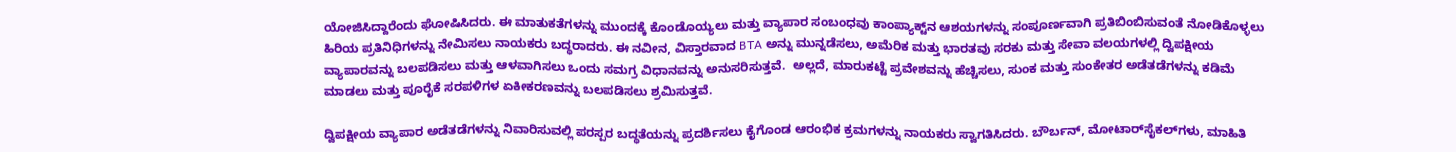ಯೋಜಿಸಿದ್ದಾರೆಂದು ಘೋಷಿಸಿದರು. ಈ ಮಾತುಕತೆಗಳನ್ನು ಮುಂದಕ್ಕೆ ಕೊಂಡೊಯ್ಯಲು ಮತ್ತು ವ್ಯಾಪಾರ ಸಂಬಂಧವು ಕಾಂಪ್ಯಾಕ್ಟ್‌ನ ಆಶಯಗಳನ್ನು ಸಂಪೂರ್ಣವಾಗಿ ಪ್ರತಿಬಿಂಬಿಸುವಂತೆ ನೋಡಿಕೊಳ್ಳಲು ಹಿರಿಯ ಪ್ರತಿನಿಧಿಗಳನ್ನು ನೇಮಿಸಲು ನಾಯಕರು ಬದ್ಧರಾದರು. ಈ ನವೀನ, ವಿಸ್ತಾರವಾದ BTA ಅನ್ನು ಮುನ್ನಡೆಸಲು, ಅಮೆರಿಕ ಮತ್ತು ಭಾರತವು ಸರಕು ಮತ್ತು ಸೇವಾ ವಲಯಗಳಲ್ಲಿ ದ್ವಿಪಕ್ಷೀಯ ವ್ಯಾಪಾರವನ್ನು ಬಲಪಡಿಸಲು ಮತ್ತು ಆಳವಾಗಿಸಲು ಒಂದು ಸಮಗ್ರ ವಿಧಾನವನ್ನು ಅನುಸರಿಸುತ್ತವೆ.  ಅಲ್ಲದೆ, ಮಾರುಕಟ್ಟೆ ಪ್ರವೇಶವನ್ನು ಹೆಚ್ಚಿಸಲು, ಸುಂಕ ಮತ್ತು ಸುಂಕೇತರ ಅಡೆತಡೆಗಳನ್ನು ಕಡಿಮೆ ಮಾಡಲು ಮತ್ತು ಪೂರೈಕೆ ಸರಪಳಿಗಳ ಏಕೀಕರಣವನ್ನು ಬಲಪಡಿಸಲು ಶ್ರಮಿಸುತ್ತವೆ.

ದ್ವಿಪಕ್ಷೀಯ ವ್ಯಾಪಾರ ಅಡೆತಡೆಗಳನ್ನು ನಿವಾರಿಸುವಲ್ಲಿ ಪರಸ್ಪರ ಬದ್ಧತೆಯನ್ನು ಪ್ರದರ್ಶಿಸಲು ಕೈಗೊಂಡ ಆರಂಭಿಕ ಕ್ರಮಗಳನ್ನು ನಾಯಕರು ಸ್ವಾಗತಿಸಿದರು. ಬೌರ್ಬನ್, ಮೋಟಾರ್‌ಸೈಕಲ್‌ಗಳು, ಮಾಹಿತಿ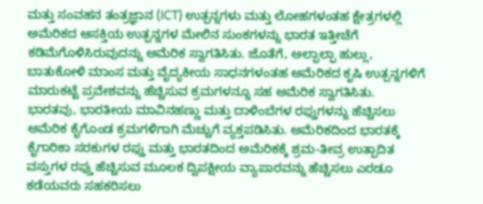ಮತ್ತು ಸಂವಹನ ತಂತ್ರಜ್ಞಾನ (ICT) ಉತ್ಪನ್ನಗಳು ಮತ್ತು ಲೋಹಗಳಂತಹ ಕ್ಷೇತ್ರಗಳಲ್ಲಿ ಅಮೆರಿಕದ ಆಸಕ್ತಿಯ ಉತ್ಪನ್ನಗಳ ಮೇಲಿನ ಸುಂಕಗಳನ್ನು ಭಾರತ ಇತ್ತೀಚೆಗೆ ಕಡಿಮೆಗೊಳಿಸಿರುವುದನ್ನು ಅಮೆರಿಕ ಸ್ವಾಗತಿಸಿತು. ಜೊತೆಗೆ, ಅಲ್ಫಾಲ್ಫಾ ಹುಲ್ಲು, ಬಾತುಕೋಳಿ ಮಾಂಸ ಮತ್ತು ವೈದ್ಯಕೀಯ ಸಾಧನಗಳಂತಹ ಅಮೆರಿಕದ ಕೃಷಿ ಉತ್ಪನ್ನಗಳಿಗೆ ಮಾರುಕಟ್ಟೆ ಪ್ರವೇಶವನ್ನು ಹೆಚ್ಚಿಸುವ ಕ್ರಮಗಳನ್ನೂ ಸಹ ಅಮೆರಿಕ ಸ್ವಾಗತಿಸಿತು. ಭಾರತವು, ಭಾರತೀಯ ಮಾವಿನಹಣ್ಣು ಮತ್ತು ದಾಳಿಂಬೆಗಳ ರಫ್ತುಗಳನ್ನು ಹೆಚ್ಚಿಸಲು ಅಮೆರಿಕ ಕೈಗೊಂಡ ಕ್ರಮಗಳಿಗಾಗಿ ಮೆಚ್ಚುಗೆ ವ್ಯಕ್ತಪಡಿಸಿತು. ಅಮೆರಿಕದಿಂದ ಭಾರತಕ್ಕೆ ಕೈಗಾರಿಕಾ ಸರಕುಗಳ ರಫ್ತು ಮತ್ತು ಭಾರತದಿಂದ ಅಮೆರಿಕಕ್ಕೆ ಶ್ರಮ-ತೀವ್ರ ಉತ್ಪಾದಿತ ವಸ್ತುಗಳ ರಫ್ತು ಹೆಚ್ಚಿಸುವ ಮೂಲಕ ದ್ವಿಪಕ್ಷೀಯ ವ್ಯಾಪಾರವನ್ನು ಹೆಚ್ಚಿಸಲು ಎರಡೂ ಕಡೆಯವರು ಸಹಕರಿಸಲು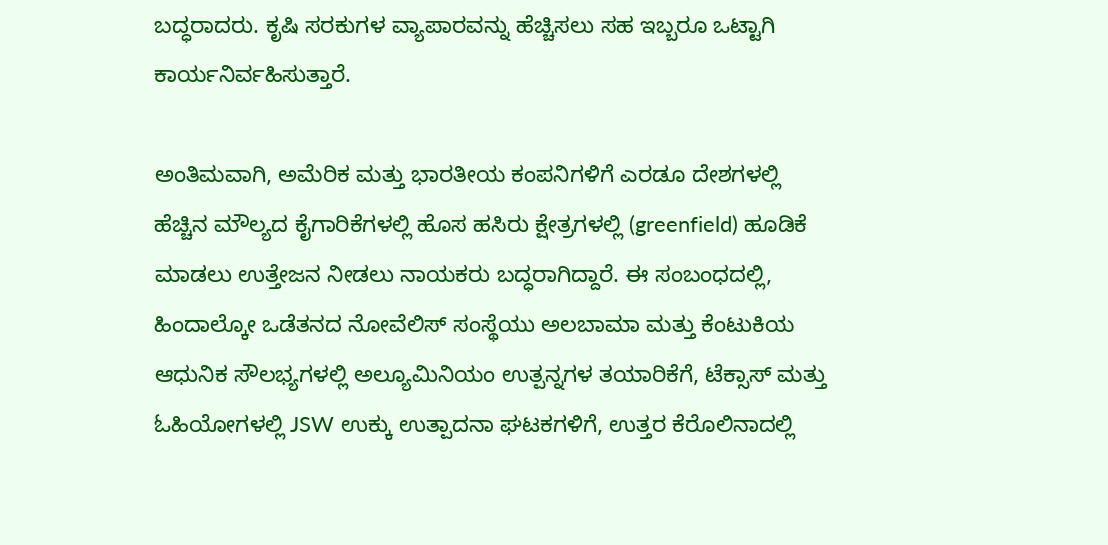ಬದ್ಧರಾದರು. ಕೃಷಿ ಸರಕುಗಳ ವ್ಯಾಪಾರವನ್ನು ಹೆಚ್ಚಿಸಲು ಸಹ ಇಬ್ಬರೂ ಒಟ್ಟಾಗಿ ಕಾರ್ಯನಿರ್ವಹಿಸುತ್ತಾರೆ.

ಅಂತಿಮವಾಗಿ, ಅಮೆರಿಕ ಮತ್ತು ಭಾರತೀಯ ಕಂಪನಿಗಳಿಗೆ ಎರಡೂ ದೇಶಗಳಲ್ಲಿ ಹೆಚ್ಚಿನ ಮೌಲ್ಯದ ಕೈಗಾರಿಕೆಗಳಲ್ಲಿ ಹೊಸ ಹಸಿರು ಕ್ಷೇತ್ರಗಳಲ್ಲಿ (greenfield) ಹೂಡಿಕೆ ಮಾಡಲು ಉತ್ತೇಜನ ನೀಡಲು ನಾಯಕರು ಬದ್ಧರಾಗಿದ್ದಾರೆ. ಈ ಸಂಬಂಧದಲ್ಲಿ, ಹಿಂದಾಲ್ಕೋ ಒಡೆತನದ ನೋವೆಲಿಸ್ ಸಂಸ್ಥೆಯು ಅಲಬಾಮಾ ಮತ್ತು ಕೆಂಟುಕಿಯ ಆಧುನಿಕ ಸೌಲಭ್ಯಗಳಲ್ಲಿ ಅಲ್ಯೂಮಿನಿಯಂ ಉತ್ಪನ್ನಗಳ ತಯಾರಿಕೆಗೆ, ಟೆಕ್ಸಾಸ್ ಮತ್ತು ಓಹಿಯೋಗಳಲ್ಲಿ JSW ಉಕ್ಕು ಉತ್ಪಾದನಾ ಘಟಕಗಳಿಗೆ, ಉತ್ತರ ಕೆರೊಲಿನಾದಲ್ಲಿ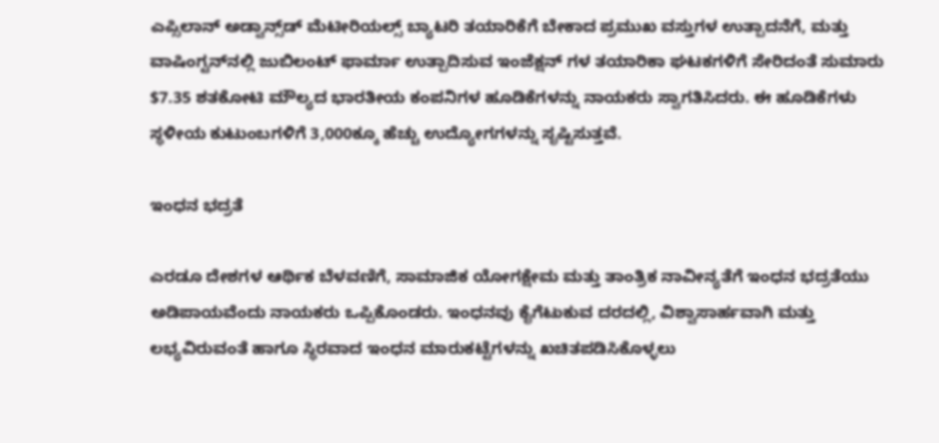ಎಪ್ಸಿಲಾನ್ ಅಡ್ವಾನ್ಸ್‌ಡ್ ಮೆಟೀರಿಯಲ್ಸ್ ಬ್ಯಾಟರಿ ತಯಾರಿಕೆಗೆ ಬೇಕಾದ ಪ್ರಮುಖ ವಸ್ತುಗಳ ಉತ್ಪಾದನೆಗೆ, ಮತ್ತು ವಾಷಿಂಗ್ಟನ್‌ನಲ್ಲಿ ಜುಬಿಲಂಟ್ ಫಾರ್ಮಾ ಉತ್ಪಾದಿಸುವ ಇಂಜೆಕ್ಷನ್‌ ಗಳ ತಯಾರಿಕಾ ಘಟಕಗಳಿಗೆ ಸೇರಿದಂತೆ ಸುಮಾರು $7.35 ಶತಕೋಟಿ ಮೌಲ್ಯದ ಭಾರತೀಯ ಕಂಪನಿಗಳ ಹೂಡಿಕೆಗಳನ್ನು ನಾಯಕರು ಸ್ವಾಗತಿಸಿದರು. ಈ ಹೂಡಿಕೆಗಳು ಸ್ಥಳೀಯ ಕುಟುಂಬಗಳಿಗೆ 3,000ಕ್ಕೂ ಹೆಚ್ಚು ಉದ್ಯೋಗಗಳನ್ನು ಸೃಷ್ಟಿಸುತ್ತವೆ.

ಇಂಧನ ಭದ್ರತೆ

ಎರಡೂ ದೇಶಗಳ ಆರ್ಥಿಕ ಬೆಳವಣಿಗೆ, ಸಾಮಾಜಿಕ ಯೋಗಕ್ಷೇಮ ಮತ್ತು ತಾಂತ್ರಿಕ ನಾವೀನ್ಯತೆಗೆ ಇಂಧನ ಭದ್ರತೆಯು ಅಡಿಪಾಯವೆಂದು ನಾಯಕರು ಒಪ್ಪಿಕೊಂಡರು. ಇಂಧನವು ಕೈಗೆಟುಕುವ ದರದಲ್ಲಿ, ವಿಶ್ವಾಸಾರ್ಹವಾಗಿ ಮತ್ತು ಲಭ್ಯವಿರುವಂತೆ ಹಾಗೂ ಸ್ಥಿರವಾದ ಇಂಧನ ಮಾರುಕಟ್ಟೆಗಳನ್ನು ಖಚಿತಪಡಿಸಿಕೊಳ್ಳಲು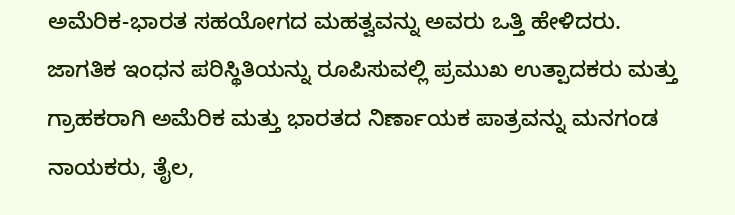ಅಮೆರಿಕ-ಭಾರತ ಸಹಯೋಗದ ಮಹತ್ವವನ್ನು ಅವರು ಒತ್ತಿ ಹೇಳಿದರು. ಜಾಗತಿಕ ಇಂಧನ ಪರಿಸ್ಥಿತಿಯನ್ನು ರೂಪಿಸುವಲ್ಲಿ ಪ್ರಮುಖ ಉತ್ಪಾದಕರು ಮತ್ತು ಗ್ರಾಹಕರಾಗಿ ಅಮೆರಿಕ ಮತ್ತು ಭಾರತದ ನಿರ್ಣಾಯಕ ಪಾತ್ರವನ್ನು ಮನಗಂಡ ನಾಯಕರು, ತೈಲ,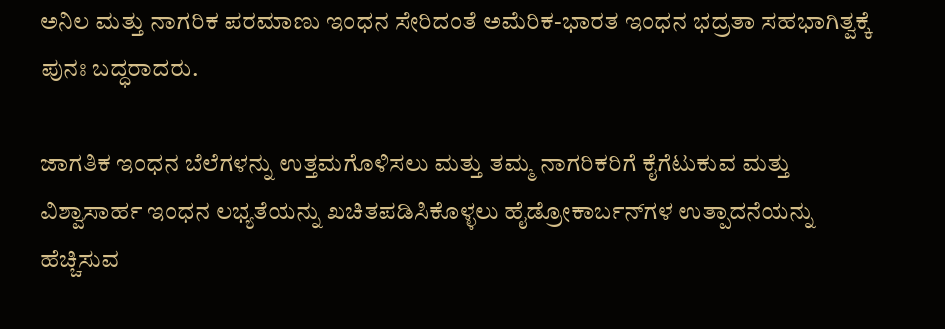ಅನಿಲ ಮತ್ತು ನಾಗರಿಕ ಪರಮಾಣು ಇಂಧನ ಸೇರಿದಂತೆ ಅಮೆರಿಕ-ಭಾರತ ಇಂಧನ ಭದ್ರತಾ ಸಹಭಾಗಿತ್ವಕ್ಕೆ ಪುನಃ ಬದ್ಧರಾದರು.

ಜಾಗತಿಕ ಇಂಧನ ಬೆಲೆಗಳನ್ನು ಉತ್ತಮಗೊಳಿಸಲು ಮತ್ತು ತಮ್ಮ ನಾಗರಿಕರಿಗೆ ಕೈಗೆಟುಕುವ ಮತ್ತು ವಿಶ್ವಾಸಾರ್ಹ ಇಂಧನ ಲಭ್ಯತೆಯನ್ನು ಖಚಿತಪಡಿಸಿಕೊಳ್ಳಲು ಹೈಡ್ರೋಕಾರ್ಬನ್‌ಗಳ ಉತ್ಪಾದನೆಯನ್ನು ಹೆಚ್ಚಿಸುವ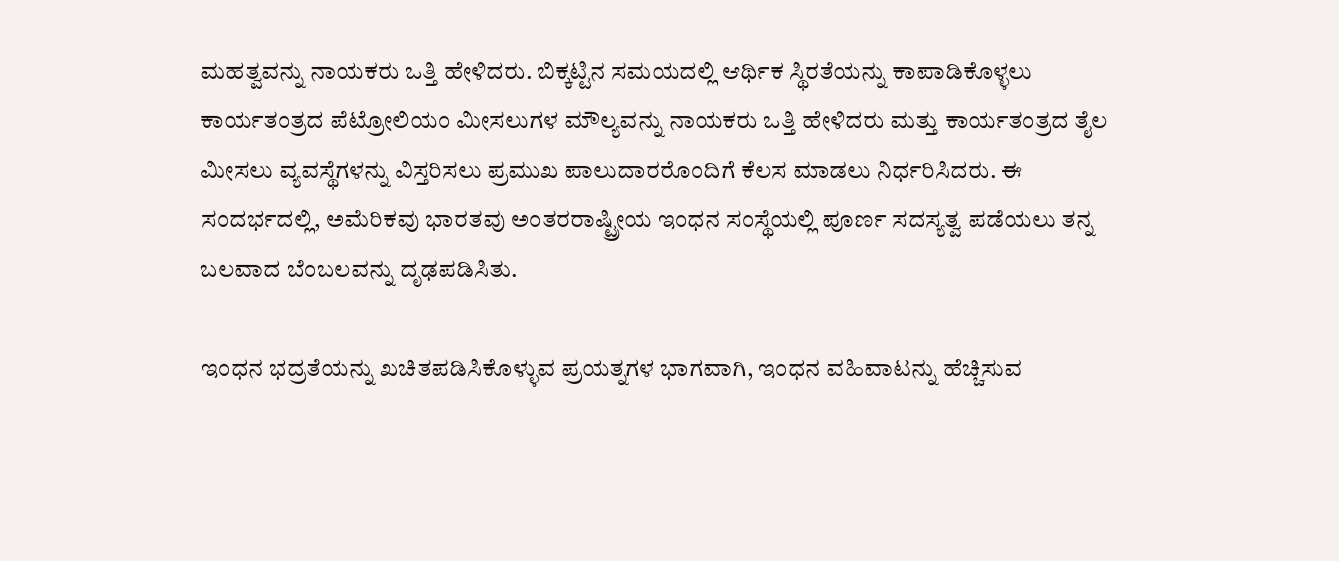ಮಹತ್ವವನ್ನು ನಾಯಕರು ಒತ್ತಿ ಹೇಳಿದರು. ಬಿಕ್ಕಟ್ಟಿನ ಸಮಯದಲ್ಲಿ ಆರ್ಥಿಕ ಸ್ಥಿರತೆಯನ್ನು ಕಾಪಾಡಿಕೊಳ್ಳಲು ಕಾರ್ಯತಂತ್ರದ ಪೆಟ್ರೋಲಿಯಂ ಮೀಸಲುಗಳ ಮೌಲ್ಯವನ್ನು ನಾಯಕರು ಒತ್ತಿ ಹೇಳಿದರು ಮತ್ತು ಕಾರ್ಯತಂತ್ರದ ತೈಲ ಮೀಸಲು ವ್ಯವಸ್ಥೆಗಳನ್ನು ವಿಸ್ತರಿಸಲು ಪ್ರಮುಖ ಪಾಲುದಾರರೊಂದಿಗೆ ಕೆಲಸ ಮಾಡಲು ನಿರ್ಧರಿಸಿದರು. ಈ ಸಂದರ್ಭದಲ್ಲಿ, ಅಮೆರಿಕವು ಭಾರತವು ಅಂತರರಾಷ್ಟ್ರೀಯ ಇಂಧನ ಸಂಸ್ಥೆಯಲ್ಲಿ ಪೂರ್ಣ ಸದಸ್ಯತ್ವ ಪಡೆಯಲು ತನ್ನ ಬಲವಾದ ಬೆಂಬಲವನ್ನು ದೃಢಪಡಿಸಿತು.

ಇಂಧನ ಭದ್ರತೆಯನ್ನು ಖಚಿತಪಡಿಸಿಕೊಳ್ಳುವ ಪ್ರಯತ್ನಗಳ ಭಾಗವಾಗಿ, ಇಂಧನ ವಹಿವಾಟನ್ನು ಹೆಚ್ಚಿಸುವ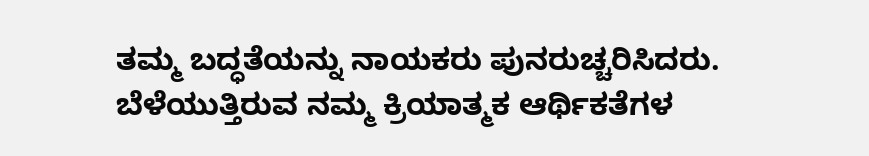ತಮ್ಮ ಬದ್ಧತೆಯನ್ನು ನಾಯಕರು ಪುನರುಚ್ಚರಿಸಿದರು.  ಬೆಳೆಯುತ್ತಿರುವ ನಮ್ಮ ಕ್ರಿಯಾತ್ಮಕ ಆರ್ಥಿಕತೆಗಳ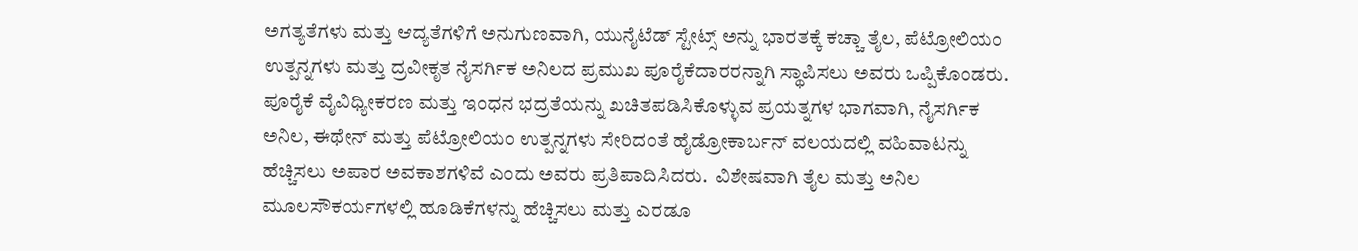ಅಗತ್ಯತೆಗಳು ಮತ್ತು ಆದ್ಯತೆಗಳಿಗೆ ಅನುಗುಣವಾಗಿ, ಯುನೈಟೆಡ್ ಸ್ಟೇಟ್ಸ್ ಅನ್ನು ಭಾರತಕ್ಕೆ ಕಚ್ಚಾ ತೈಲ, ಪೆಟ್ರೋಲಿಯಂ ಉತ್ಪನ್ನಗಳು ಮತ್ತು ದ್ರವೀಕೃತ ನೈಸರ್ಗಿಕ ಅನಿಲದ ಪ್ರಮುಖ ಪೂರೈಕೆದಾರರನ್ನಾಗಿ ಸ್ಥಾಪಿಸಲು ಅವರು ಒಪ್ಪಿಕೊಂಡರು. ಪೂರೈಕೆ ವೈವಿಧ್ಯೀಕರಣ ಮತ್ತು ಇಂಧನ ಭದ್ರತೆಯನ್ನು ಖಚಿತಪಡಿಸಿಕೊಳ್ಳುವ ಪ್ರಯತ್ನಗಳ ಭಾಗವಾಗಿ, ನೈಸರ್ಗಿಕ ಅನಿಲ, ಈಥೇನ್ ಮತ್ತು ಪೆಟ್ರೋಲಿಯಂ ಉತ್ಪನ್ನಗಳು ಸೇರಿದಂತೆ ಹೈಡ್ರೋಕಾರ್ಬನ್ ವಲಯದಲ್ಲಿ ವಹಿವಾಟನ್ನು ಹೆಚ್ಚಿಸಲು ಅಪಾರ ಅವಕಾಶಗಳಿವೆ ಎಂದು ಅವರು ಪ್ರತಿಪಾದಿಸಿದರು.  ವಿಶೇಷವಾಗಿ ತೈಲ ಮತ್ತು ಅನಿಲ ಮೂಲಸೌಕರ್ಯಗಳಲ್ಲಿ ಹೂಡಿಕೆಗಳನ್ನು ಹೆಚ್ಚಿಸಲು ಮತ್ತು ಎರಡೂ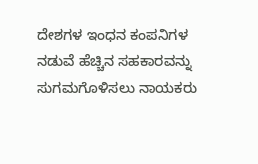ದೇಶಗಳ ಇಂಧನ ಕಂಪನಿಗಳ ನಡುವೆ ಹೆಚ್ಚಿನ ಸಹಕಾರವನ್ನು ಸುಗಮಗೊಳಿಸಲು ನಾಯಕರು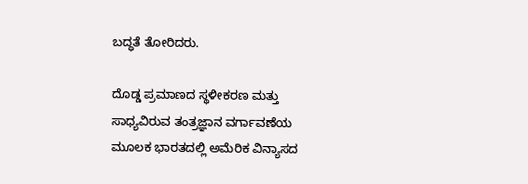ಬದ್ಧತೆ ತೋರಿದರು.

ದೊಡ್ಡ ಪ್ರಮಾಣದ ಸ್ಥಳೀಕರಣ ಮತ್ತು ಸಾಧ್ಯವಿರುವ ತಂತ್ರಜ್ಞಾನ ವರ್ಗಾವಣೆಯ ಮೂಲಕ ಭಾರತದಲ್ಲಿ ಅಮೆರಿಕ ವಿನ್ಯಾಸದ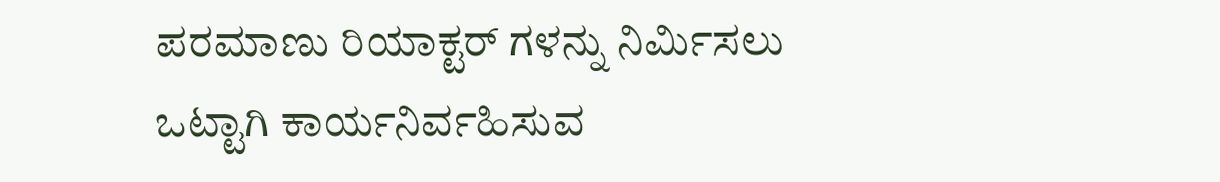ಪರಮಾಣು ರಿಯಾಕ್ಟರ್‌ ಗಳನ್ನು ನಿರ್ಮಿಸಲು ಒಟ್ಟಾಗಿ ಕಾರ್ಯನಿರ್ವಹಿಸುವ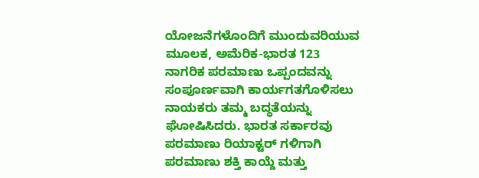ಯೋಜನೆಗಳೊಂದಿಗೆ ಮುಂದುವರಿಯುವ ಮೂಲಕ, ಅಮೆರಿಕ-ಭಾರತ 123 ನಾಗರಿಕ ಪರಮಾಣು ಒಪ್ಪಂದವನ್ನು ಸಂಪೂರ್ಣವಾಗಿ ಕಾರ್ಯಗತಗೊಳಿಸಲು ನಾಯಕರು ತಮ್ಮ ಬದ್ಧತೆಯನ್ನು ಘೋಷಿಸಿದರು. ಭಾರತ ಸರ್ಕಾರವು ಪರಮಾಣು ರಿಯಾಕ್ಟರ್‌ ಗಳಿಗಾಗಿ ಪರಮಾಣು ಶಕ್ತಿ ಕಾಯ್ದೆ ಮತ್ತು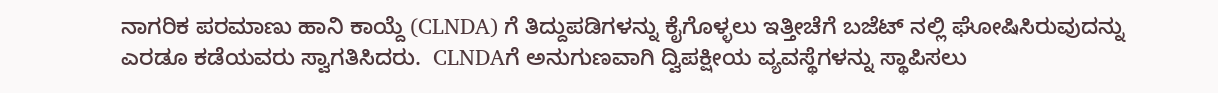ನಾಗರಿಕ ಪರಮಾಣು ಹಾನಿ ಕಾಯ್ದೆ (CLNDA) ಗೆ ತಿದ್ದುಪಡಿಗಳನ್ನು ಕೈಗೊಳ್ಳಲು ಇತ್ತೀಚೆಗೆ ಬಜೆಟ್‌ ನಲ್ಲಿ ಘೋಷಿಸಿರುವುದನ್ನು ಎರಡೂ ಕಡೆಯವರು ಸ್ವಾಗತಿಸಿದರು.  CLNDAಗೆ ಅನುಗುಣವಾಗಿ ದ್ವಿಪಕ್ಷೀಯ ವ್ಯವಸ್ಥೆಗಳನ್ನು ಸ್ಥಾಪಿಸಲು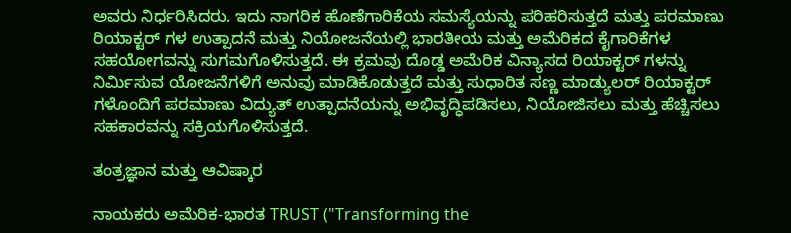ಅವರು ನಿರ್ಧರಿಸಿದರು. ಇದು ನಾಗರಿಕ ಹೊಣೆಗಾರಿಕೆಯ ಸಮಸ್ಯೆಯನ್ನು ಪರಿಹರಿಸುತ್ತದೆ ಮತ್ತು ಪರಮಾಣು ರಿಯಾಕ್ಟರ್‌ ಗಳ ಉತ್ಪಾದನೆ ಮತ್ತು ನಿಯೋಜನೆಯಲ್ಲಿ ಭಾರತೀಯ ಮತ್ತು ಅಮೆರಿಕದ ಕೈಗಾರಿಕೆಗಳ ಸಹಯೋಗವನ್ನು ಸುಗಮಗೊಳಿಸುತ್ತದೆ. ಈ ಕ್ರಮವು ದೊಡ್ಡ ಅಮೆರಿಕ ವಿನ್ಯಾಸದ ರಿಯಾಕ್ಟರ್‌ ಗಳನ್ನು ನಿರ್ಮಿಸುವ ಯೋಜನೆಗಳಿಗೆ ಅನುವು ಮಾಡಿಕೊಡುತ್ತದೆ ಮತ್ತು ಸುಧಾರಿತ ಸಣ್ಣ ಮಾಡ್ಯುಲರ್ ರಿಯಾಕ್ಟರ್‌ ಗಳೊಂದಿಗೆ ಪರಮಾಣು ವಿದ್ಯುತ್ ಉತ್ಪಾದನೆಯನ್ನು ಅಭಿವೃದ್ಧಿಪಡಿಸಲು, ನಿಯೋಜಿಸಲು ಮತ್ತು ಹೆಚ್ಚಿಸಲು ಸಹಕಾರವನ್ನು ಸಕ್ರಿಯಗೊಳಿಸುತ್ತದೆ.

ತಂತ್ರಜ್ಞಾನ ಮತ್ತು ಆವಿಷ್ಕಾರ

ನಾಯಕರು ಅಮೆರಿಕ-ಭಾರತ TRUST ("Transforming the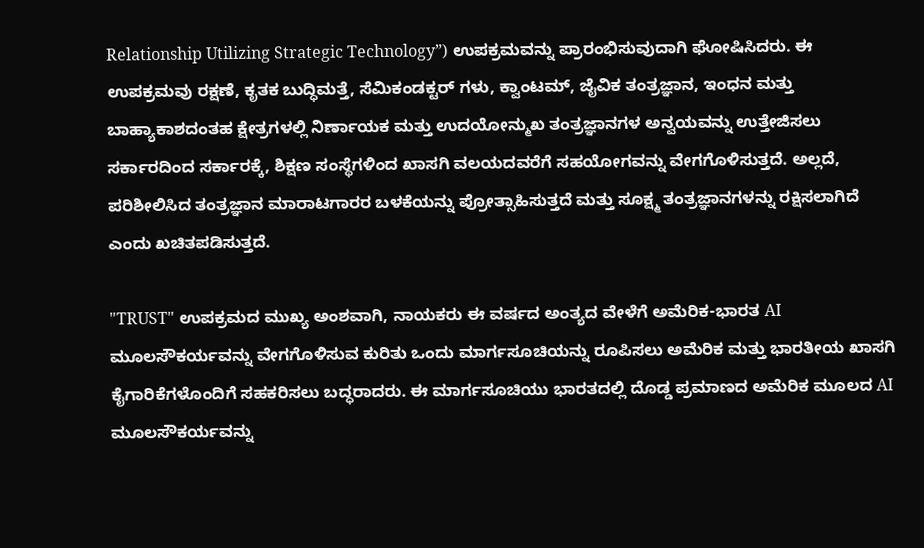Relationship Utilizing Strategic Technology”) ಉಪಕ್ರಮವನ್ನು ಪ್ರಾರಂಭಿಸುವುದಾಗಿ ಘೋಷಿಸಿದರು. ಈ ಉಪಕ್ರಮವು ರಕ್ಷಣೆ, ಕೃತಕ ಬುದ್ಧಿಮತ್ತೆ, ಸೆಮಿಕಂಡಕ್ಟರ್‌ ಗಳು, ಕ್ವಾಂಟಮ್, ಜೈವಿಕ ತಂತ್ರಜ್ಞಾನ, ಇಂಧನ ಮತ್ತು ಬಾಹ್ಯಾಕಾಶದಂತಹ ಕ್ಷೇತ್ರಗಳಲ್ಲಿ ನಿರ್ಣಾಯಕ ಮತ್ತು ಉದಯೋನ್ಮುಖ ತಂತ್ರಜ್ಞಾನಗಳ ಅನ್ವಯವನ್ನು ಉತ್ತೇಜಿಸಲು ಸರ್ಕಾರದಿಂದ ಸರ್ಕಾರಕ್ಕೆ, ಶಿಕ್ಷಣ ಸಂಸ್ಥೆಗಳಿಂದ ಖಾಸಗಿ ವಲಯದವರೆಗೆ ಸಹಯೋಗವನ್ನು ವೇಗಗೊಳಿಸುತ್ತದೆ. ಅಲ್ಲದೆ, ಪರಿಶೀಲಿಸಿದ ತಂತ್ರಜ್ಞಾನ ಮಾರಾಟಗಾರರ ಬಳಕೆಯನ್ನು ಪ್ರೋತ್ಸಾಹಿಸುತ್ತದೆ ಮತ್ತು ಸೂಕ್ಷ್ಮ ತಂತ್ರಜ್ಞಾನಗಳನ್ನು ರಕ್ಷಿಸಲಾಗಿದೆ ಎಂದು ಖಚಿತಪಡಿಸುತ್ತದೆ.

"TRUST" ಉಪಕ್ರಮದ ಮುಖ್ಯ ಅಂಶವಾಗಿ, ನಾಯಕರು ಈ ವರ್ಷದ ಅಂತ್ಯದ ವೇಳೆಗೆ ಅಮೆರಿಕ-ಭಾರತ AI ಮೂಲಸೌಕರ್ಯವನ್ನು ವೇಗಗೊಳಿಸುವ ಕುರಿತು ಒಂದು ಮಾರ್ಗಸೂಚಿಯನ್ನು ರೂಪಿಸಲು ಅಮೆರಿಕ ಮತ್ತು ಭಾರತೀಯ ಖಾಸಗಿ ಕೈಗಾರಿಕೆಗಳೊಂದಿಗೆ ಸಹಕರಿಸಲು ಬದ್ಧರಾದರು. ಈ ಮಾರ್ಗಸೂಚಿಯು ಭಾರತದಲ್ಲಿ ದೊಡ್ಡ ಪ್ರಮಾಣದ ಅಮೆರಿಕ ಮೂಲದ AI ಮೂಲಸೌಕರ್ಯವನ್ನು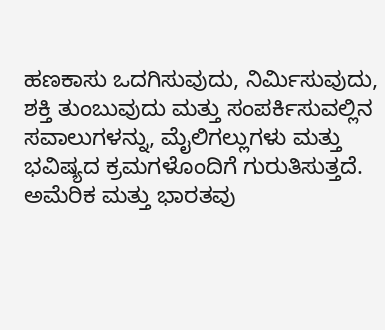ಹಣಕಾಸು ಒದಗಿಸುವುದು, ನಿರ್ಮಿಸುವುದು, ಶಕ್ತಿ ತುಂಬುವುದು ಮತ್ತು ಸಂಪರ್ಕಿಸುವಲ್ಲಿನ ಸವಾಲುಗಳನ್ನು, ಮೈಲಿಗಲ್ಲುಗಳು ಮತ್ತು ಭವಿಷ್ಯದ ಕ್ರಮಗಳೊಂದಿಗೆ ಗುರುತಿಸುತ್ತದೆ.  ಅಮೆರಿಕ ಮತ್ತು ಭಾರತವು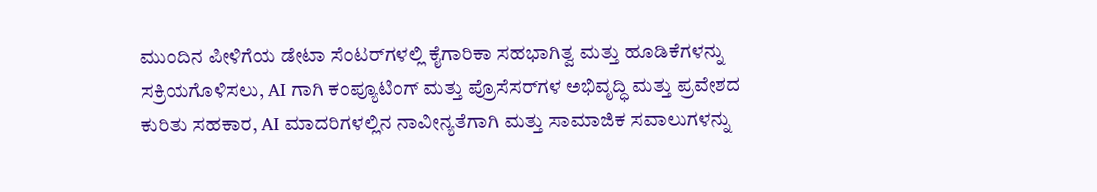ಮುಂದಿನ ಪೀಳಿಗೆಯ ಡೇಟಾ ಸೆಂಟರ್‌ಗಳಲ್ಲಿ ಕೈಗಾರಿಕಾ ಸಹಭಾಗಿತ್ವ ಮತ್ತು ಹೂಡಿಕೆಗಳನ್ನು ಸಕ್ರಿಯಗೊಳಿಸಲು, AI ಗಾಗಿ ಕಂಪ್ಯೂಟಿಂಗ್ ಮತ್ತು ಪ್ರೊಸೆಸರ್‌ಗಳ ಅಭಿವೃದ್ಧಿ ಮತ್ತು ಪ್ರವೇಶದ ಕುರಿತು ಸಹಕಾರ, AI ಮಾದರಿಗಳಲ್ಲಿನ ನಾವೀನ್ಯತೆಗಾಗಿ ಮತ್ತು ಸಾಮಾಜಿಕ ಸವಾಲುಗಳನ್ನು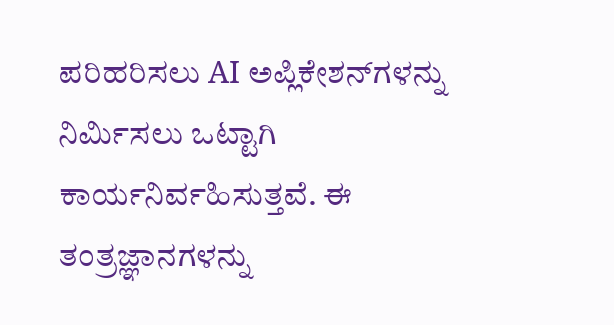ಪರಿಹರಿಸಲು AI ಅಪ್ಲಿಕೇಶನ್‌ಗಳನ್ನು ನಿರ್ಮಿಸಲು ಒಟ್ಟಾಗಿ ಕಾರ್ಯನಿರ್ವಹಿಸುತ್ತವೆ. ಈ ತಂತ್ರಜ್ಞಾನಗಳನ್ನು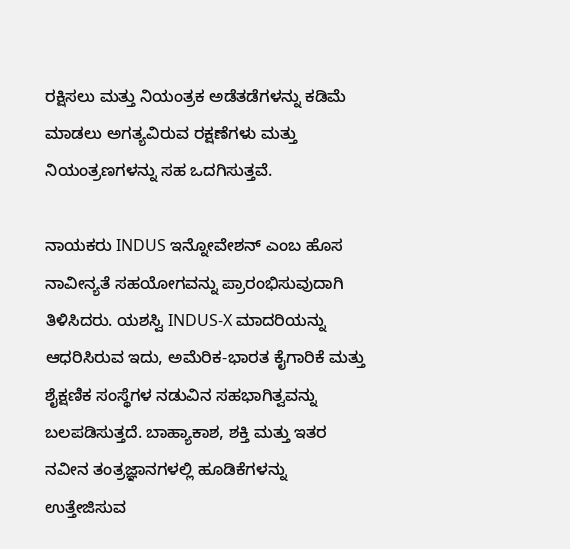ರಕ್ಷಿಸಲು ಮತ್ತು ನಿಯಂತ್ರಕ ಅಡೆತಡೆಗಳನ್ನು ಕಡಿಮೆ ಮಾಡಲು ಅಗತ್ಯವಿರುವ ರಕ್ಷಣೆಗಳು ಮತ್ತು ನಿಯಂತ್ರಣಗಳನ್ನು ಸಹ ಒದಗಿಸುತ್ತವೆ.

ನಾಯಕರು INDUS ಇನ್ನೋವೇಶನ್ ಎಂಬ ಹೊಸ ನಾವೀನ್ಯತೆ ಸಹಯೋಗವನ್ನು ಪ್ರಾರಂಭಿಸುವುದಾಗಿ ತಿಳಿಸಿದರು. ಯಶಸ್ವಿ INDUS-X ಮಾದರಿಯನ್ನು ಆಧರಿಸಿರುವ ಇದು, ಅಮೆರಿಕ-ಭಾರತ ಕೈಗಾರಿಕೆ ಮತ್ತು ಶೈಕ್ಷಣಿಕ ಸಂಸ್ಥೆಗಳ ನಡುವಿನ ಸಹಭಾಗಿತ್ವವನ್ನು ಬಲಪಡಿಸುತ್ತದೆ. ಬಾಹ್ಯಾಕಾಶ, ಶಕ್ತಿ ಮತ್ತು ಇತರ ನವೀನ ತಂತ್ರಜ್ಞಾನಗಳಲ್ಲಿ ಹೂಡಿಕೆಗಳನ್ನು ಉತ್ತೇಜಿಸುವ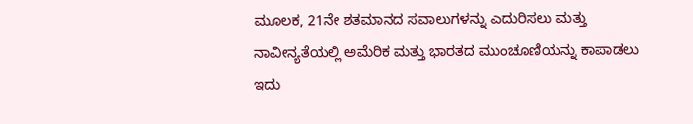ಮೂಲಕ, 21ನೇ ಶತಮಾನದ ಸವಾಲುಗಳನ್ನು ಎದುರಿಸಲು ಮತ್ತು ನಾವೀನ್ಯತೆಯಲ್ಲಿ ಅಮೆರಿಕ ಮತ್ತು ಭಾರತದ ಮುಂಚೂಣಿಯನ್ನು ಕಾಪಾಡಲು ಇದು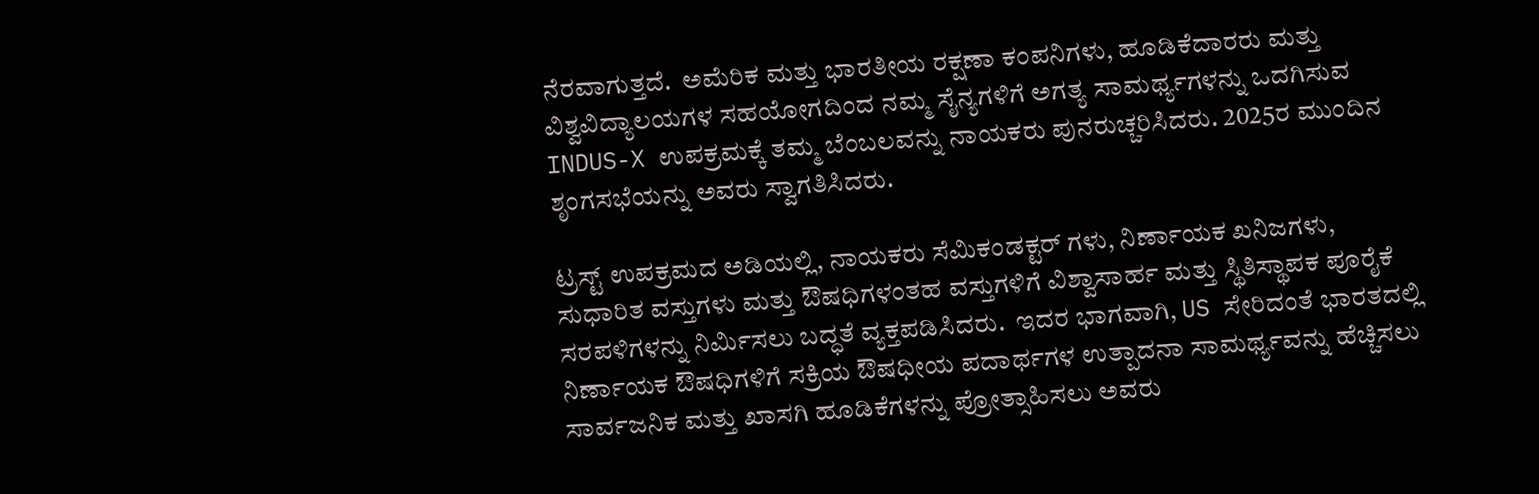ನೆರವಾಗುತ್ತದೆ.  ಅಮೆರಿಕ ಮತ್ತು ಭಾರತೀಯ ರಕ್ಷಣಾ ಕಂಪನಿಗಳು, ಹೂಡಿಕೆದಾರರು ಮತ್ತು ವಿಶ್ವವಿದ್ಯಾಲಯಗಳ ಸಹಯೋಗದಿಂದ ನಮ್ಮ ಸೈನ್ಯಗಳಿಗೆ ಅಗತ್ಯ ಸಾಮರ್ಥ್ಯಗಳನ್ನು ಒದಗಿಸುವ INDUS-X ಉಪಕ್ರಮಕ್ಕೆ ತಮ್ಮ ಬೆಂಬಲವನ್ನು ನಾಯಕರು ಪುನರುಚ್ಚರಿಸಿದರು. 2025ರ ಮುಂದಿನ ಶೃಂಗಸಭೆಯನ್ನು ಅವರು ಸ್ವಾಗತಿಸಿದರು.

ಟ್ರಸ್ಟ್ ಉಪಕ್ರಮದ ಅಡಿಯಲ್ಲಿ, ನಾಯಕರು ಸೆಮಿಕಂಡಕ್ಟರ್‌ ಗಳು, ನಿರ್ಣಾಯಕ ಖನಿಜಗಳು, ಸುಧಾರಿತ ವಸ್ತುಗಳು ಮತ್ತು ಔಷಧಿಗಳಂತಹ ವಸ್ತುಗಳಿಗೆ ವಿಶ್ವಾಸಾರ್ಹ ಮತ್ತು ಸ್ಥಿತಿಸ್ಥಾಪಕ ಪೂರೈಕೆ ಸರಪಳಿಗಳನ್ನು ನಿರ್ಮಿಸಲು ಬದ್ಧತೆ ವ್ಯಕ್ತಪಡಿಸಿದರು.  ಇದರ ಭಾಗವಾಗಿ, US ಸೇರಿದಂತೆ ಭಾರತದಲ್ಲಿ ನಿರ್ಣಾಯಕ ಔಷಧಿಗಳಿಗೆ ಸಕ್ರಿಯ ಔಷಧೀಯ ಪದಾರ್ಥಗಳ ಉತ್ಪಾದನಾ ಸಾಮರ್ಥ್ಯವನ್ನು ಹೆಚ್ಚಿಸಲು ಸಾರ್ವಜನಿಕ ಮತ್ತು ಖಾಸಗಿ ಹೂಡಿಕೆಗಳನ್ನು ಪ್ರೋತ್ಸಾಹಿಸಲು ಅವರು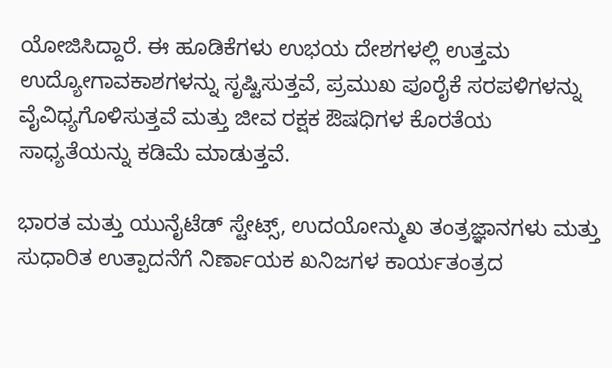ಯೋಜಿಸಿದ್ದಾರೆ. ಈ ಹೂಡಿಕೆಗಳು ಉಭಯ ದೇಶಗಳಲ್ಲಿ ಉತ್ತಮ ಉದ್ಯೋಗಾವಕಾಶಗಳನ್ನು ಸೃಷ್ಟಿಸುತ್ತವೆ, ಪ್ರಮುಖ ಪೂರೈಕೆ ಸರಪಳಿಗಳನ್ನು ವೈವಿಧ್ಯಗೊಳಿಸುತ್ತವೆ ಮತ್ತು ಜೀವ ರಕ್ಷಕ ಔಷಧಿಗಳ ಕೊರತೆಯ ಸಾಧ್ಯತೆಯನ್ನು ಕಡಿಮೆ ಮಾಡುತ್ತವೆ.

ಭಾರತ ಮತ್ತು ಯುನೈಟೆಡ್ ಸ್ಟೇಟ್ಸ್, ಉದಯೋನ್ಮುಖ ತಂತ್ರಜ್ಞಾನಗಳು ಮತ್ತು ಸುಧಾರಿತ ಉತ್ಪಾದನೆಗೆ ನಿರ್ಣಾಯಕ ಖನಿಜಗಳ ಕಾರ್ಯತಂತ್ರದ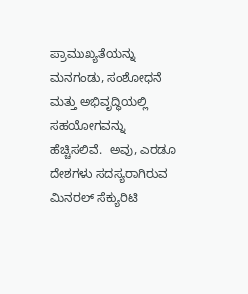ಪ್ರಾಮುಖ್ಯತೆಯನ್ನು ಮನಗಂಡು, ಸಂಶೋಧನೆ ಮತ್ತು ಅಭಿವೃದ್ಧಿಯಲ್ಲಿ ಸಹಯೋಗವನ್ನು ಹೆಚ್ಚಿಸಲಿವೆ.  ಅವು, ಎರಡೂ ದೇಶಗಳು ಸದಸ್ಯರಾಗಿರುವ ಮಿನರಲ್ ಸೆಕ್ಯುರಿಟಿ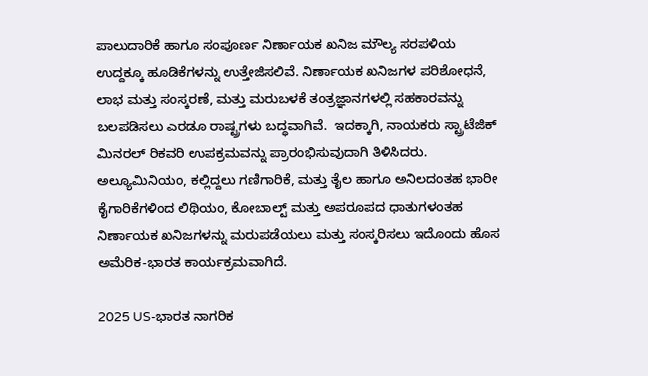ಪಾಲುದಾರಿಕೆ ಹಾಗೂ ಸಂಪೂರ್ಣ ನಿರ್ಣಾಯಕ ಖನಿಜ ಮೌಲ್ಯ ಸರಪಳಿಯ ಉದ್ದಕ್ಕೂ ಹೂಡಿಕೆಗಳನ್ನು ಉತ್ತೇಜಿಸಲಿವೆ. ನಿರ್ಣಾಯಕ ಖನಿಜಗಳ ಪರಿಶೋಧನೆ, ಲಾಭ ಮತ್ತು ಸಂಸ್ಕರಣೆ, ಮತ್ತು ಮರುಬಳಕೆ ತಂತ್ರಜ್ಞಾನಗಳಲ್ಲಿ ಸಹಕಾರವನ್ನು ಬಲಪಡಿಸಲು ಎರಡೂ ರಾಷ್ಟ್ರಗಳು ಬದ್ಧವಾಗಿವೆ.  ಇದಕ್ಕಾಗಿ, ನಾಯಕರು ಸ್ಟ್ರಾಟೆಜಿಕ್ ಮಿನರಲ್ ರಿಕವರಿ ಉಪಕ್ರಮವನ್ನು ಪ್ರಾರಂಭಿಸುವುದಾಗಿ ತಿಳಿಸಿದರು.  ಅಲ್ಯೂಮಿನಿಯಂ, ಕಲ್ಲಿದ್ದಲು ಗಣಿಗಾರಿಕೆ, ಮತ್ತು ತೈಲ ಹಾಗೂ ಅನಿಲದಂತಹ ಭಾರೀ ಕೈಗಾರಿಕೆಗಳಿಂದ ಲಿಥಿಯಂ, ಕೋಬಾಲ್ಟ್ ಮತ್ತು ಅಪರೂಪದ ಧಾತುಗಳಂತಹ ನಿರ್ಣಾಯಕ ಖನಿಜಗಳನ್ನು ಮರುಪಡೆಯಲು ಮತ್ತು ಸಂಸ್ಕರಿಸಲು ಇದೊಂದು ಹೊಸ ಅಮೆರಿಕ-ಭಾರತ ಕಾರ್ಯಕ್ರಮವಾಗಿದೆ.

2025 US-ಭಾರತ ನಾಗರಿಕ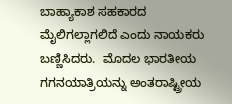ಬಾಹ್ಯಾಕಾಶ ಸಹಕಾರದ ಮೈಲಿಗಲ್ಲಾಗಲಿದೆ ಎಂದು ನಾಯಕರು ಬಣ್ಣಿಸಿದರು.  ಮೊದಲ ಭಾರತೀಯ ಗಗನಯಾತ್ರಿಯನ್ನು ಅಂತರಾಷ್ಟ್ರೀಯ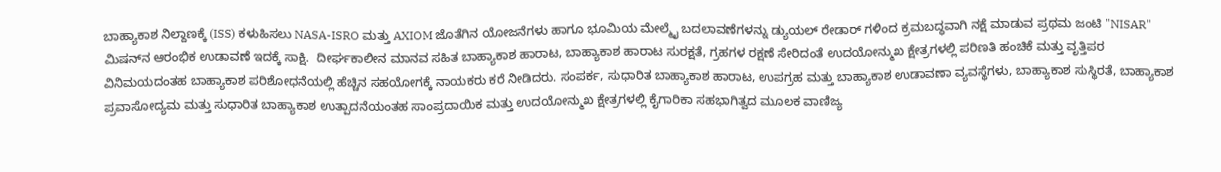ಬಾಹ್ಯಾಕಾಶ ನಿಲ್ದಾಣಕ್ಕೆ (ISS) ಕಳುಹಿಸಲು NASA-ISRO ಮತ್ತು AXIOM ಜೊತೆಗಿನ ಯೋಜನೆಗಳು ಹಾಗೂ ಭೂಮಿಯ ಮೇಲ್ಮೈ ಬದಲಾವಣೆಗಳನ್ನು ಡ್ಯುಯಲ್ ರೇಡಾರ್‌ ಗಳಿಂದ ಕ್ರಮಬದ್ಧವಾಗಿ ನಕ್ಷೆ ಮಾಡುವ ಪ್ರಥಮ ಜಂಟಿ "NISAR" ಮಿಷನ್‌ನ ಆರಂಭಿಕ ಉಡಾವಣೆ ಇದಕ್ಕೆ ಸಾಕ್ಷಿ.  ದೀರ್ಘಕಾಲೀನ ಮಾನವ ಸಹಿತ ಬಾಹ್ಯಾಕಾಶ ಹಾರಾಟ, ಬಾಹ್ಯಾಕಾಶ ಹಾರಾಟ ಸುರಕ್ಷತೆ, ಗ್ರಹಗಳ ರಕ್ಷಣೆ ಸೇರಿದಂತೆ ಉದಯೋನ್ಮುಖ ಕ್ಷೇತ್ರಗಳಲ್ಲಿ ಪರಿಣತಿ ಹಂಚಿಕೆ ಮತ್ತು ವೃತ್ತಿಪರ ವಿನಿಮಯದಂತಹ ಬಾಹ್ಯಾಕಾಶ ಪರಿಶೋಧನೆಯಲ್ಲಿ ಹೆಚ್ಚಿನ ಸಹಯೋಗಕ್ಕೆ ನಾಯಕರು ಕರೆ ನೀಡಿದರು. ಸಂಪರ್ಕ, ಸುಧಾರಿತ ಬಾಹ್ಯಾಕಾಶ ಹಾರಾಟ, ಉಪಗ್ರಹ ಮತ್ತು ಬಾಹ್ಯಾಕಾಶ ಉಡಾವಣಾ ವ್ಯವಸ್ಥೆಗಳು, ಬಾಹ್ಯಾಕಾಶ ಸುಸ್ಥಿರತೆ, ಬಾಹ್ಯಾಕಾಶ ಪ್ರವಾಸೋದ್ಯಮ ಮತ್ತು ಸುಧಾರಿತ ಬಾಹ್ಯಾಕಾಶ ಉತ್ಪಾದನೆಯಂತಹ ಸಾಂಪ್ರದಾಯಿಕ ಮತ್ತು ಉದಯೋನ್ಮುಖ ಕ್ಷೇತ್ರಗಳಲ್ಲಿ ಕೈಗಾರಿಕಾ ಸಹಭಾಗಿತ್ವದ ಮೂಲಕ ವಾಣಿಜ್ಯ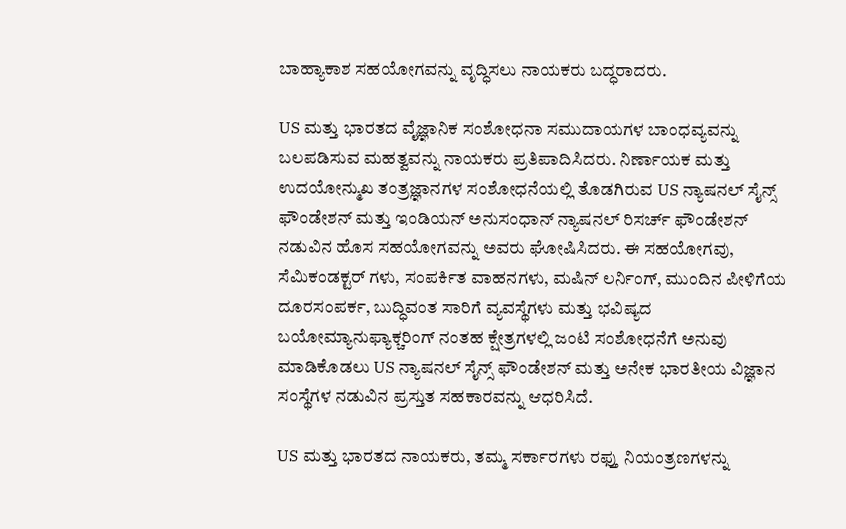ಬಾಹ್ಯಾಕಾಶ ಸಹಯೋಗವನ್ನು ವೃದ್ಧಿಸಲು ನಾಯಕರು ಬದ್ಧರಾದರು.

US ಮತ್ತು ಭಾರತದ ವೈಜ್ಞಾನಿಕ ಸಂಶೋಧನಾ ಸಮುದಾಯಗಳ ಬಾಂಧವ್ಯವನ್ನು ಬಲಪಡಿಸುವ ಮಹತ್ವವನ್ನು ನಾಯಕರು ಪ್ರತಿಪಾದಿಸಿದರು. ನಿರ್ಣಾಯಕ ಮತ್ತು ಉದಯೋನ್ಮುಖ ತಂತ್ರಜ್ಞಾನಗಳ ಸಂಶೋಧನೆಯಲ್ಲಿ ತೊಡಗಿರುವ US ನ್ಯಾಷನಲ್ ಸೈನ್ಸ್ ಫೌಂಡೇಶನ್ ಮತ್ತು ಇಂಡಿಯನ್ ಅನುಸಂಧಾನ್ ನ್ಯಾಷನಲ್ ರಿಸರ್ಚ್ ಫೌಂಡೇಶನ್ ನಡುವಿನ ಹೊಸ ಸಹಯೋಗವನ್ನು ಅವರು ಘೋಷಿಸಿದರು. ಈ ಸಹಯೋಗವು, ಸೆಮಿಕಂಡಕ್ಟರ್‌ ಗಳು, ಸಂಪರ್ಕಿತ ವಾಹನಗಳು, ಮಷಿನ್‌ ಲರ್ನಿಂಗ್‌, ಮುಂದಿನ ಪೀಳಿಗೆಯ ದೂರಸಂಪರ್ಕ, ಬುದ್ಧಿವಂತ ಸಾರಿಗೆ ವ್ಯವಸ್ಥೆಗಳು ಮತ್ತು ಭವಿಷ್ಯದ ಬಯೋಮ್ಯಾನುಫ್ಯಾಕ್ಚರಿಂಗ್‌ ನಂತಹ ಕ್ಷೇತ್ರಗಳಲ್ಲಿ ಜಂಟಿ ಸಂಶೋಧನೆಗೆ ಅನುವು ಮಾಡಿಕೊಡಲು US ನ್ಯಾಷನಲ್ ಸೈನ್ಸ್ ಫೌಂಡೇಶನ್ ಮತ್ತು ಅನೇಕ ಭಾರತೀಯ ವಿಜ್ಞಾನ ಸಂಸ್ಥೆಗಳ ನಡುವಿನ ಪ್ರಸ್ತುತ ಸಹಕಾರವನ್ನು ಆಧರಿಸಿದೆ.

US ಮತ್ತು ಭಾರತದ ನಾಯಕರು, ತಮ್ಮ ಸರ್ಕಾರಗಳು ರಫ್ತು ನಿಯಂತ್ರಣಗಳನ್ನು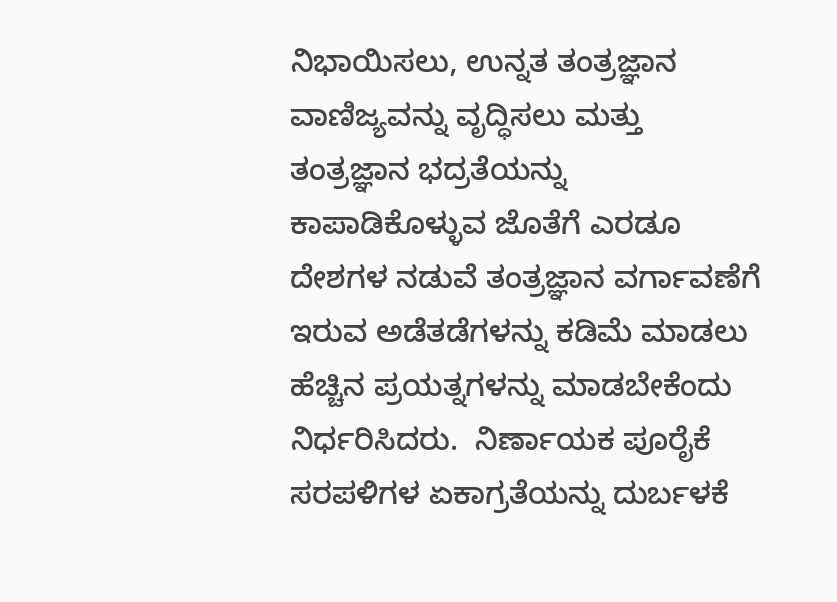ನಿಭಾಯಿಸಲು, ಉನ್ನತ ತಂತ್ರಜ್ಞಾನ ವಾಣಿಜ್ಯವನ್ನು ವೃದ್ಧಿಸಲು ಮತ್ತು ತಂತ್ರಜ್ಞಾನ ಭದ್ರತೆಯನ್ನು ಕಾಪಾಡಿಕೊಳ್ಳುವ ಜೊತೆಗೆ ಎರಡೂ ದೇಶಗಳ ನಡುವೆ ತಂತ್ರಜ್ಞಾನ ವರ್ಗಾವಣೆಗೆ ಇರುವ ಅಡೆತಡೆಗಳನ್ನು ಕಡಿಮೆ ಮಾಡಲು ಹೆಚ್ಚಿನ ಪ್ರಯತ್ನಗಳನ್ನು ಮಾಡಬೇಕೆಂದು ನಿರ್ಧರಿಸಿದರು.  ನಿರ್ಣಾಯಕ ಪೂರೈಕೆ ಸರಪಳಿಗಳ ಏಕಾಗ್ರತೆಯನ್ನು ದುರ್ಬಳಕೆ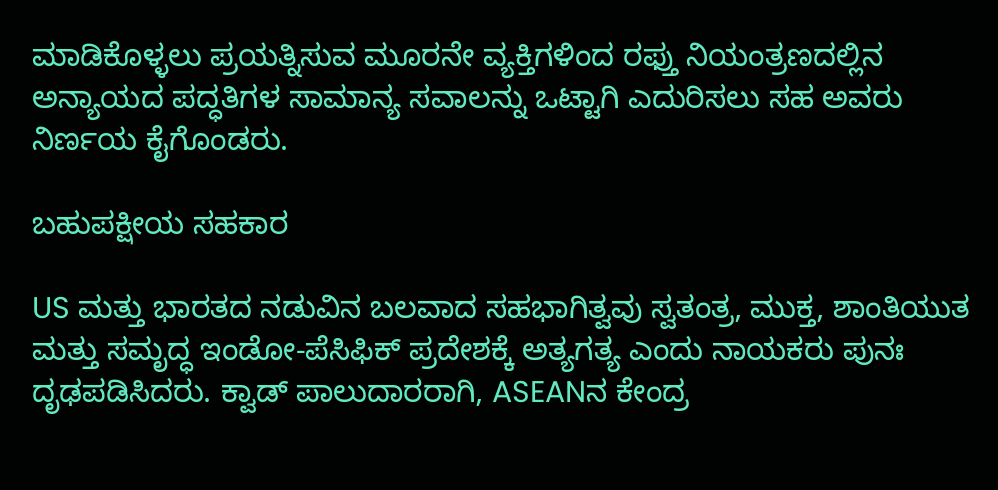ಮಾಡಿಕೊಳ್ಳಲು ಪ್ರಯತ್ನಿಸುವ ಮೂರನೇ ವ್ಯಕ್ತಿಗಳಿಂದ ರಫ್ತು ನಿಯಂತ್ರಣದಲ್ಲಿನ ಅನ್ಯಾಯದ ಪದ್ಧತಿಗಳ ಸಾಮಾನ್ಯ ಸವಾಲನ್ನು ಒಟ್ಟಾಗಿ ಎದುರಿಸಲು ಸಹ ಅವರು ನಿರ್ಣಯ ಕೈಗೊಂಡರು.

ಬಹುಪಕ್ಷೀಯ ಸಹಕಾರ

US ಮತ್ತು ಭಾರತದ ನಡುವಿನ ಬಲವಾದ ಸಹಭಾಗಿತ್ವವು ಸ್ವತಂತ್ರ, ಮುಕ್ತ, ಶಾಂತಿಯುತ ಮತ್ತು ಸಮೃದ್ಧ ಇಂಡೋ-ಪೆಸಿಫಿಕ್ ಪ್ರದೇಶಕ್ಕೆ ಅತ್ಯಗತ್ಯ ಎಂದು ನಾಯಕರು ಪುನಃ ದೃಢಪಡಿಸಿದರು. ಕ್ವಾಡ್ ಪಾಲುದಾರರಾಗಿ, ASEANನ ಕೇಂದ್ರ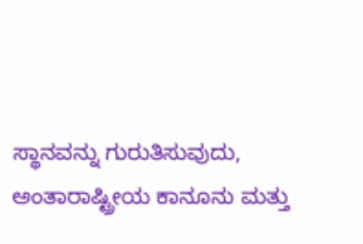ಸ್ಥಾನವನ್ನು ಗುರುತಿಸುವುದು, ಅಂತಾರಾಷ್ಟ್ರೀಯ ಕಾನೂನು ಮತ್ತು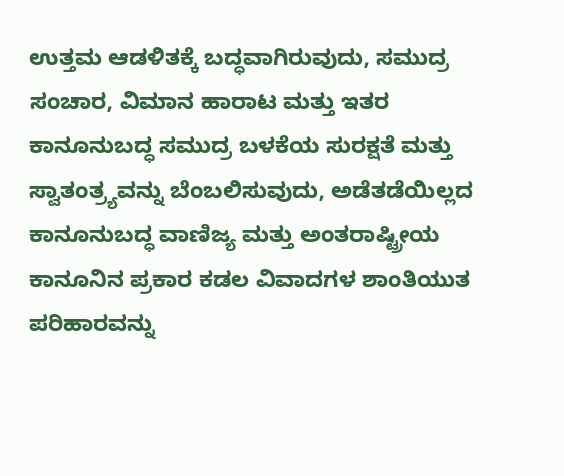ಉತ್ತಮ ಆಡಳಿತಕ್ಕೆ ಬದ್ಧವಾಗಿರುವುದು, ಸಮುದ್ರ ಸಂಚಾರ, ವಿಮಾನ ಹಾರಾಟ ಮತ್ತು ಇತರ ಕಾನೂನುಬದ್ಧ ಸಮುದ್ರ ಬಳಕೆಯ ಸುರಕ್ಷತೆ ಮತ್ತು ಸ್ವಾತಂತ್ರ್ಯವನ್ನು ಬೆಂಬಲಿಸುವುದು, ಅಡೆತಡೆಯಿಲ್ಲದ ಕಾನೂನುಬದ್ಧ ವಾಣಿಜ್ಯ ಮತ್ತು ಅಂತರಾಷ್ಟ್ರೀಯ ಕಾನೂನಿನ ಪ್ರಕಾರ ಕಡಲ ವಿವಾದಗಳ ಶಾಂತಿಯುತ ಪರಿಹಾರವನ್ನು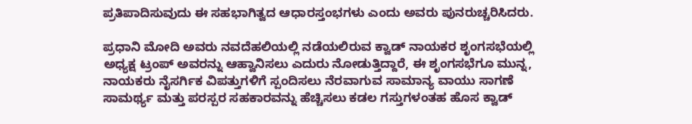ಪ್ರತಿಪಾದಿಸುವುದು ಈ ಸಹಭಾಗಿತ್ವದ ಆಧಾರಸ್ತಂಭಗಳು ಎಂದು ಅವರು ಪುನರುಚ್ಚರಿಸಿದರು.

ಪ್ರಧಾನಿ ಮೋದಿ ಅವರು ನವದೆಹಲಿಯಲ್ಲಿ ನಡೆಯಲಿರುವ ಕ್ವಾಡ್ ನಾಯಕರ ಶೃಂಗಸಭೆಯಲ್ಲಿ ಅಧ್ಯಕ್ಷ ಟ್ರಂಪ್ ಅವರನ್ನು ಆಹ್ವಾನಿಸಲು ಎದುರು ನೋಡುತ್ತಿದ್ದಾರೆ, ಈ ಶೃಂಗಸಭೆಗೂ ಮುನ್ನ, ನಾಯಕರು ನೈಸರ್ಗಿಕ ವಿಪತ್ತುಗಳಿಗೆ ಸ್ಪಂದಿಸಲು ನೆರವಾಗುವ ಸಾಮಾನ್ಯ ವಾಯು ಸಾಗಣೆ ಸಾಮರ್ಥ್ಯ ಮತ್ತು ಪರಸ್ಪರ ಸಹಕಾರವನ್ನು ಹೆಚ್ಚಿಸಲು ಕಡಲ ಗಸ್ತುಗಳಂತಹ ಹೊಸ ಕ್ವಾಡ್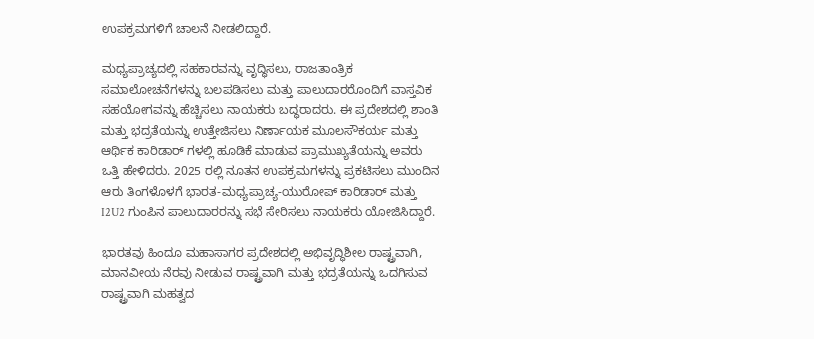ಉಪಕ್ರಮಗಳಿಗೆ ಚಾಲನೆ ನೀಡಲಿದ್ದಾರೆ.

ಮಧ್ಯಪ್ರಾಚ್ಯದಲ್ಲಿ ಸಹಕಾರವನ್ನು ವೃದ್ಧಿಸಲು, ರಾಜತಾಂತ್ರಿಕ ಸಮಾಲೋಚನೆಗಳನ್ನು ಬಲಪಡಿಸಲು ಮತ್ತು ಪಾಲುದಾರರೊಂದಿಗೆ ವಾಸ್ತವಿಕ ಸಹಯೋಗವನ್ನು ಹೆಚ್ಚಿಸಲು ನಾಯಕರು ಬದ್ಧರಾದರು. ಈ ಪ್ರದೇಶದಲ್ಲಿ ಶಾಂತಿ ಮತ್ತು ಭದ್ರತೆಯನ್ನು ಉತ್ತೇಜಿಸಲು ನಿರ್ಣಾಯಕ ಮೂಲಸೌಕರ್ಯ ಮತ್ತು ಆರ್ಥಿಕ ಕಾರಿಡಾರ್‌ ಗಳಲ್ಲಿ ಹೂಡಿಕೆ ಮಾಡುವ ಪ್ರಾಮುಖ್ಯತೆಯನ್ನು ಅವರು ಒತ್ತಿ ಹೇಳಿದರು. 2025 ರಲ್ಲಿ ನೂತನ ಉಪಕ್ರಮಗಳನ್ನು ಪ್ರಕಟಿಸಲು ಮುಂದಿನ ಆರು ತಿಂಗಳೊಳಗೆ ಭಾರತ-ಮಧ್ಯಪ್ರಾಚ್ಯ-ಯುರೋಪ್ ಕಾರಿಡಾರ್ ಮತ್ತು I2U2 ಗುಂಪಿನ ಪಾಲುದಾರರನ್ನು ಸಭೆ ಸೇರಿಸಲು ನಾಯಕರು ಯೋಜಿಸಿದ್ದಾರೆ.

ಭಾರತವು ಹಿಂದೂ ಮಹಾಸಾಗರ ಪ್ರದೇಶದಲ್ಲಿ ಅಭಿವೃದ್ಧಿಶೀಲ ರಾಷ್ಟ್ರವಾಗಿ, ಮಾನವೀಯ ನೆರವು ನೀಡುವ ರಾಷ್ಟ್ರವಾಗಿ ಮತ್ತು ಭದ್ರತೆಯನ್ನು ಒದಗಿಸುವ ರಾಷ್ಟ್ರವಾಗಿ ಮಹತ್ವದ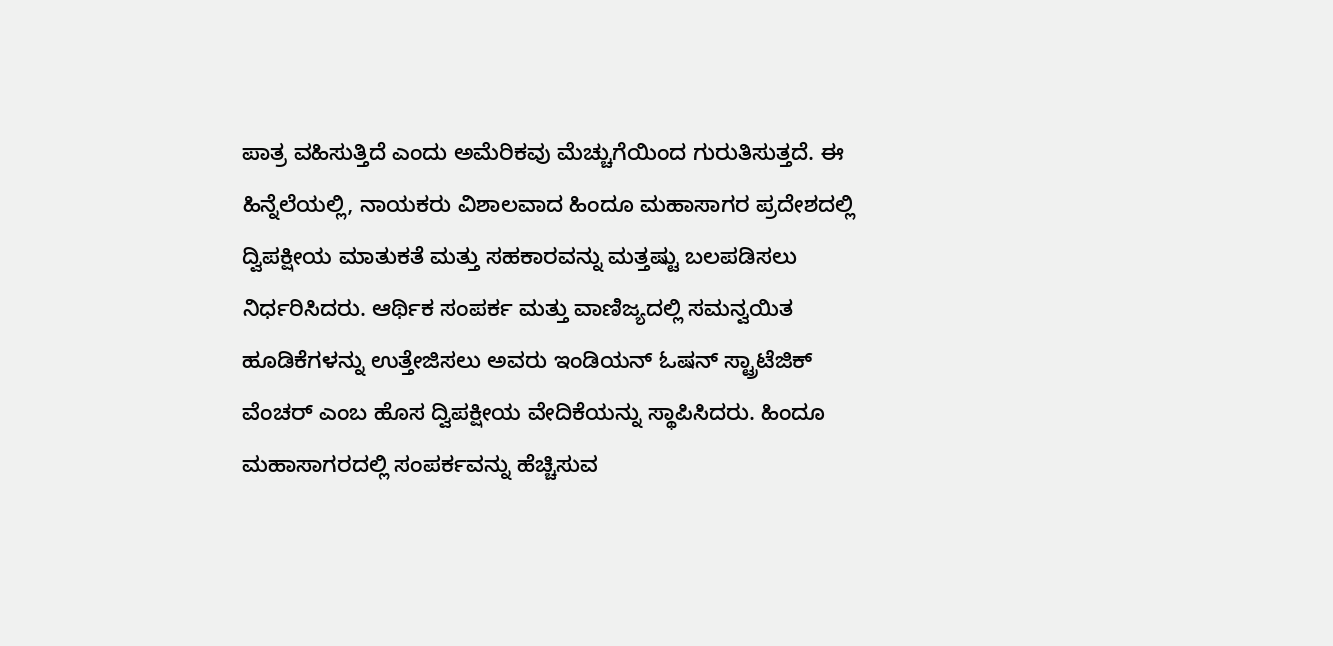ಪಾತ್ರ ವಹಿಸುತ್ತಿದೆ ಎಂದು ಅಮೆರಿಕವು ಮೆಚ್ಚುಗೆಯಿಂದ ಗುರುತಿಸುತ್ತದೆ. ಈ ಹಿನ್ನೆಲೆಯಲ್ಲಿ, ನಾಯಕರು ವಿಶಾಲವಾದ ಹಿಂದೂ ಮಹಾಸಾಗರ ಪ್ರದೇಶದಲ್ಲಿ ದ್ವಿಪಕ್ಷೀಯ ಮಾತುಕತೆ ಮತ್ತು ಸಹಕಾರವನ್ನು ಮತ್ತಷ್ಟು ಬಲಪಡಿಸಲು ನಿರ್ಧರಿಸಿದರು. ಆರ್ಥಿಕ ಸಂಪರ್ಕ ಮತ್ತು ವಾಣಿಜ್ಯದಲ್ಲಿ ಸಮನ್ವಯಿತ ಹೂಡಿಕೆಗಳನ್ನು ಉತ್ತೇಜಿಸಲು ಅವರು ಇಂಡಿಯನ್ ಓಷನ್ ಸ್ಟ್ರಾಟೆಜಿಕ್ ವೆಂಚರ್ ಎಂಬ ಹೊಸ ದ್ವಿಪಕ್ಷೀಯ ವೇದಿಕೆಯನ್ನು ಸ್ಥಾಪಿಸಿದರು. ಹಿಂದೂ ಮಹಾಸಾಗರದಲ್ಲಿ ಸಂಪರ್ಕವನ್ನು ಹೆಚ್ಚಿಸುವ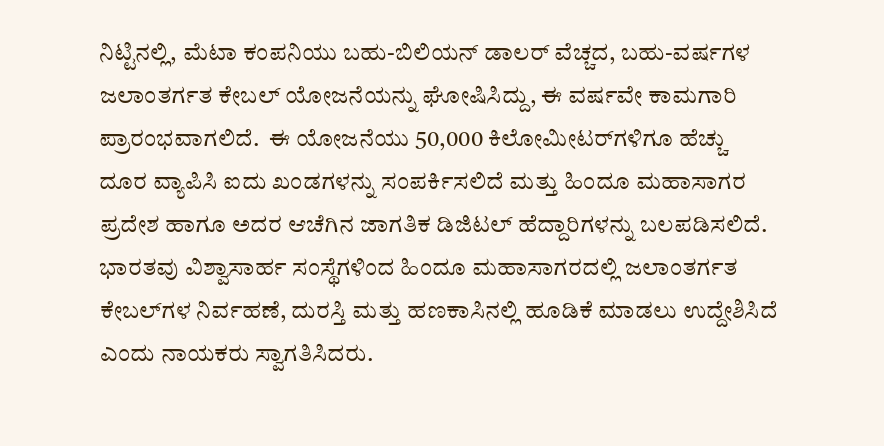ನಿಟ್ಟಿನಲ್ಲಿ, ಮೆಟಾ ಕಂಪನಿಯು ಬಹು-ಬಿಲಿಯನ್ ಡಾಲರ್ ವೆಚ್ಚದ, ಬಹು-ವರ್ಷಗಳ ಜಲಾಂತರ್ಗತ ಕೇಬಲ್ ಯೋಜನೆಯನ್ನು ಘೋಷಿಸಿದ್ದು, ಈ ವರ್ಷವೇ ಕಾಮಗಾರಿ ಪ್ರಾರಂಭವಾಗಲಿದೆ.  ಈ ಯೋಜನೆಯು 50,000 ಕಿಲೋಮೀಟರ್‌ಗಳಿಗೂ ಹೆಚ್ಚು ದೂರ ವ್ಯಾಪಿಸಿ ಐದು ಖಂಡಗಳನ್ನು ಸಂಪರ್ಕಿಸಲಿದೆ ಮತ್ತು ಹಿಂದೂ ಮಹಾಸಾಗರ ಪ್ರದೇಶ ಹಾಗೂ ಅದರ ಆಚೆಗಿನ ಜಾಗತಿಕ ಡಿಜಿಟಲ್ ಹೆದ್ದಾರಿಗಳನ್ನು ಬಲಪಡಿಸಲಿದೆ. ಭಾರತವು ವಿಶ್ವಾಸಾರ್ಹ ಸಂಸ್ಥೆಗಳಿಂದ ಹಿಂದೂ ಮಹಾಸಾಗರದಲ್ಲಿ ಜಲಾಂತರ್ಗತ ಕೇಬಲ್‌ಗಳ ನಿರ್ವಹಣೆ, ದುರಸ್ತಿ ಮತ್ತು ಹಣಕಾಸಿನಲ್ಲಿ ಹೂಡಿಕೆ ಮಾಡಲು ಉದ್ದೇಶಿಸಿದೆ ಎಂದು ನಾಯಕರು ಸ್ವಾಗತಿಸಿದರು.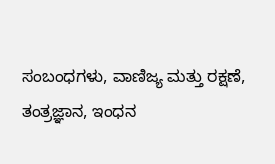ಸಂಬಂಧಗಳು, ವಾಣಿಜ್ಯ ಮತ್ತು ರಕ್ಷಣೆ, ತಂತ್ರಜ್ಞಾನ, ಇಂಧನ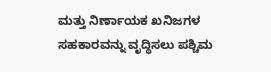ಮತ್ತು ನಿರ್ಣಾಯಕ ಖನಿಜಗಳ ಸಹಕಾರವನ್ನು ವೃದ್ಧಿಸಲು ಪಶ್ಚಿಮ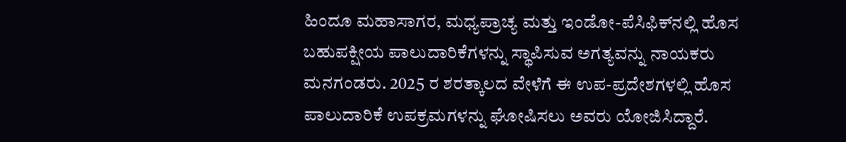ಹಿಂದೂ ಮಹಾಸಾಗರ, ಮಧ್ಯಪ್ರಾಚ್ಯ ಮತ್ತು ಇಂಡೋ-ಪೆಸಿಫಿಕ್‌ನಲ್ಲಿ ಹೊಸ ಬಹುಪಕ್ಷೀಯ ಪಾಲುದಾರಿಕೆಗಳನ್ನು ಸ್ಥಾಪಿಸುವ ಅಗತ್ಯವನ್ನು ನಾಯಕರು ಮನಗಂಡರು. 2025 ರ ಶರತ್ಕಾಲದ ವೇಳೆಗೆ ಈ ಉಪ-ಪ್ರದೇಶಗಳಲ್ಲಿ ಹೊಸ ಪಾಲುದಾರಿಕೆ ಉಪಕ್ರಮಗಳನ್ನು ಘೋಷಿಸಲು ಅವರು ಯೋಜಿಸಿದ್ದಾರೆ.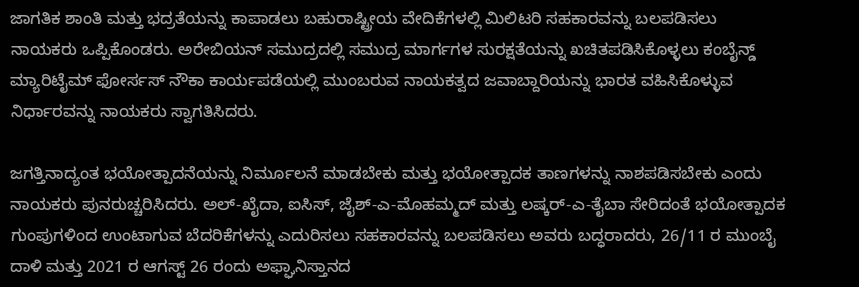ಜಾಗತಿಕ ಶಾಂತಿ ಮತ್ತು ಭದ್ರತೆಯನ್ನು ಕಾಪಾಡಲು ಬಹುರಾಷ್ಟ್ರೀಯ ವೇದಿಕೆಗಳಲ್ಲಿ ಮಿಲಿಟರಿ ಸಹಕಾರವನ್ನು ಬಲಪಡಿಸಲು ನಾಯಕರು ಒಪ್ಪಿಕೊಂಡರು. ಅರೇಬಿಯನ್ ಸಮುದ್ರದಲ್ಲಿ ಸಮುದ್ರ ಮಾರ್ಗಗಳ ಸುರಕ್ಷತೆಯನ್ನು ಖಚಿತಪಡಿಸಿಕೊಳ್ಳಲು ಕಂಬೈನ್ಡ್ ಮ್ಯಾರಿಟೈಮ್ ಫೋರ್ಸಸ್ ನೌಕಾ ಕಾರ್ಯಪಡೆಯಲ್ಲಿ ಮುಂಬರುವ ನಾಯಕತ್ವದ ಜವಾಬ್ದಾರಿಯನ್ನು ಭಾರತ ವಹಿಸಿಕೊಳ್ಳುವ ನಿರ್ಧಾರವನ್ನು ನಾಯಕರು ಸ್ವಾಗತಿಸಿದರು.

ಜಗತ್ತಿನಾದ್ಯಂತ ಭಯೋತ್ಪಾದನೆಯನ್ನು ನಿರ್ಮೂಲನೆ ಮಾಡಬೇಕು ಮತ್ತು ಭಯೋತ್ಪಾದಕ ತಾಣಗಳನ್ನು ನಾಶಪಡಿಸಬೇಕು ಎಂದು ನಾಯಕರು ಪುನರುಚ್ಚರಿಸಿದರು. ಅಲ್-ಖೈದಾ, ಐಸಿಸ್, ಜೈಶ್-ಎ-ಮೊಹಮ್ಮದ್ ಮತ್ತು ಲಷ್ಕರ್-ಎ-ತೈಬಾ ಸೇರಿದಂತೆ ಭಯೋತ್ಪಾದಕ ಗುಂಪುಗಳಿಂದ ಉಂಟಾಗುವ ಬೆದರಿಕೆಗಳನ್ನು ಎದುರಿಸಲು ಸಹಕಾರವನ್ನು ಬಲಪಡಿಸಲು ಅವರು ಬದ್ಧರಾದರು, 26/11 ರ ಮುಂಬೈ ದಾಳಿ ಮತ್ತು 2021 ರ ಆಗಸ್ಟ್ 26 ರಂದು ಅಫ್ಘಾನಿಸ್ತಾನದ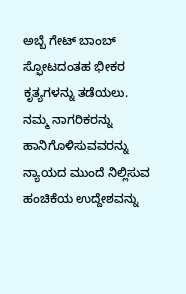ಅಬ್ಬೆ ಗೇಟ್ ಬಾಂಬ್ ಸ್ಫೋಟದಂತಹ ಭೀಕರ ಕೃತ್ಯಗಳನ್ನು ತಡೆಯಲು. ನಮ್ಮ ನಾಗರಿಕರನ್ನು ಹಾನಿಗೊಳಿಸುವವರನ್ನು ನ್ಯಾಯದ ಮುಂದೆ ನಿಲ್ಲಿಸುವ ಹಂಚಿಕೆಯ ಉದ್ದೇಶವನ್ನು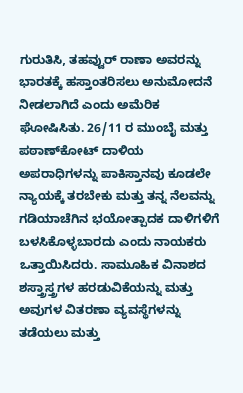ಗುರುತಿಸಿ, ತಹವ್ವುರ್ ರಾಣಾ ಅವರನ್ನು ಭಾರತಕ್ಕೆ ಹಸ್ತಾಂತರಿಸಲು ಅನುಮೋದನೆ ನೀಡಲಾಗಿದೆ ಎಂದು ಅಮೆರಿಕ ಘೋಷಿಸಿತು. 26/11 ರ ಮುಂಬೈ ಮತ್ತು ಪಠಾಣ್‌ಕೋಟ್ ದಾಳಿಯ ಅಪರಾಧಿಗಳನ್ನು ಪಾಕಿಸ್ತಾನವು ಕೂಡಲೇ ನ್ಯಾಯಕ್ಕೆ ತರಬೇಕು ಮತ್ತು ತನ್ನ ನೆಲವನ್ನು ಗಡಿಯಾಚೆಗಿನ ಭಯೋತ್ಪಾದಕ ದಾಳಿಗಳಿಗೆ ಬಳಸಿಕೊಳ್ಳಬಾರದು ಎಂದು ನಾಯಕರು ಒತ್ತಾಯಿಸಿದರು. ಸಾಮೂಹಿಕ ವಿನಾಶದ ಶಸ್ತ್ರಾಸ್ತ್ರಗಳ ಹರಡುವಿಕೆಯನ್ನು ಮತ್ತು ಅವುಗಳ ವಿತರಣಾ ವ್ಯವಸ್ಥೆಗಳನ್ನು ತಡೆಯಲು ಮತ್ತು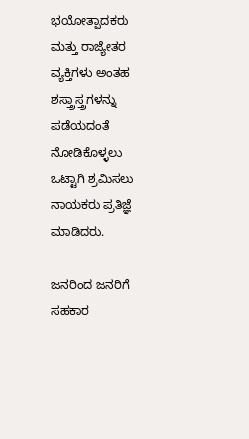ಭಯೋತ್ಪಾದಕರು ಮತ್ತು ರಾಜ್ಯೇತರ ವ್ಯಕ್ತಿಗಳು ಅಂತಹ ಶಸ್ತ್ರಾಸ್ತ್ರಗಳನ್ನು ಪಡೆಯದಂತೆ ನೋಡಿಕೊಳ್ಳಲು ಒಟ್ಟಾಗಿ ಶ್ರಮಿಸಲು ನಾಯಕರು ಪ್ರತಿಜ್ಞೆ ಮಾಡಿದರು.

ಜನರಿಂದ ಜನರಿಗೆ ಸಹಕಾರ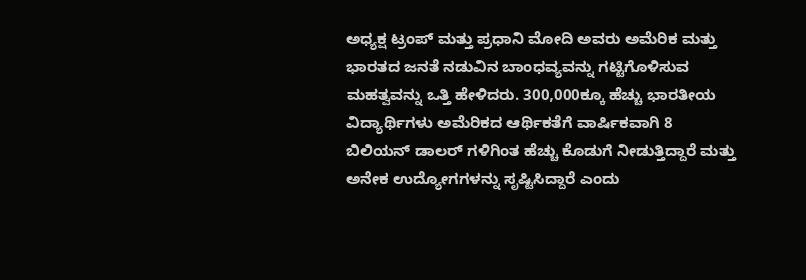ಅಧ್ಯಕ್ಷ ಟ್ರಂಪ್ ಮತ್ತು ಪ್ರಧಾನಿ ಮೋದಿ ಅವರು ಅಮೆರಿಕ ಮತ್ತು ಭಾರತದ ಜನತೆ ನಡುವಿನ ಬಾಂಧವ್ಯವನ್ನು ಗಟ್ಟಿಗೊಳಿಸುವ ಮಹತ್ವವನ್ನು ಒತ್ತಿ ಹೇಳಿದರು. 300,000ಕ್ಕೂ ಹೆಚ್ಚು ಭಾರತೀಯ ವಿದ್ಯಾರ್ಥಿಗಳು ಅಮೆರಿಕದ ಆರ್ಥಿಕತೆಗೆ ವಾರ್ಷಿಕವಾಗಿ 8 ಬಿಲಿಯನ್ ಡಾಲರ್‌ ಗಳಿಗಿಂತ ಹೆಚ್ಚು ಕೊಡುಗೆ ನೀಡುತ್ತಿದ್ದಾರೆ ಮತ್ತು ಅನೇಕ ಉದ್ಯೋಗಗಳನ್ನು ಸೃಷ್ಟಿಸಿದ್ದಾರೆ ಎಂದು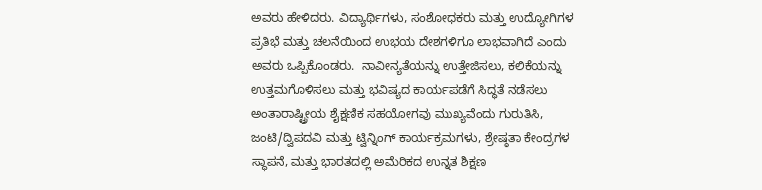ಅವರು ಹೇಳಿದರು. ವಿದ್ಯಾರ್ಥಿಗಳು, ಸಂಶೋಧಕರು ಮತ್ತು ಉದ್ಯೋಗಿಗಳ ಪ್ರತಿಭೆ ಮತ್ತು ಚಲನೆಯಿಂದ ಉಭಯ ದೇಶಗಳಿಗೂ ಲಾಭವಾಗಿದೆ ಎಂದು ಅವರು ಒಪ್ಪಿಕೊಂಡರು.  ನಾವೀನ್ಯತೆಯನ್ನು ಉತ್ತೇಜಿಸಲು, ಕಲಿಕೆಯನ್ನು ಉತ್ತಮಗೊಳಿಸಲು ಮತ್ತು ಭವಿಷ್ಯದ ಕಾರ್ಯಪಡೆಗೆ ಸಿದ್ಧತೆ ನಡೆಸಲು ಅಂತಾರಾಷ್ಟ್ರೀಯ ಶೈಕ್ಷಣಿಕ ಸಹಯೋಗವು ಮುಖ್ಯವೆಂದು ಗುರುತಿಸಿ, ಜಂಟಿ/ದ್ವಿಪದವಿ ಮತ್ತು ಟ್ವಿನ್ನಿಂಗ್ ಕಾರ್ಯಕ್ರಮಗಳು, ಶ್ರೇಷ್ಠತಾ ಕೇಂದ್ರಗಳ ಸ್ಥಾಪನೆ, ಮತ್ತು ಭಾರತದಲ್ಲಿ ಅಮೆರಿಕದ ಉನ್ನತ ಶಿಕ್ಷಣ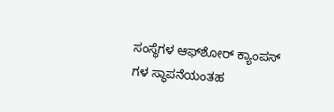ಸಂಸ್ಥೆಗಳ ಆಫ್‌ಶೋರ್ ಕ್ಯಾಂಪಸ್‌ ಗಳ ಸ್ಥಾಪನೆಯಂತಹ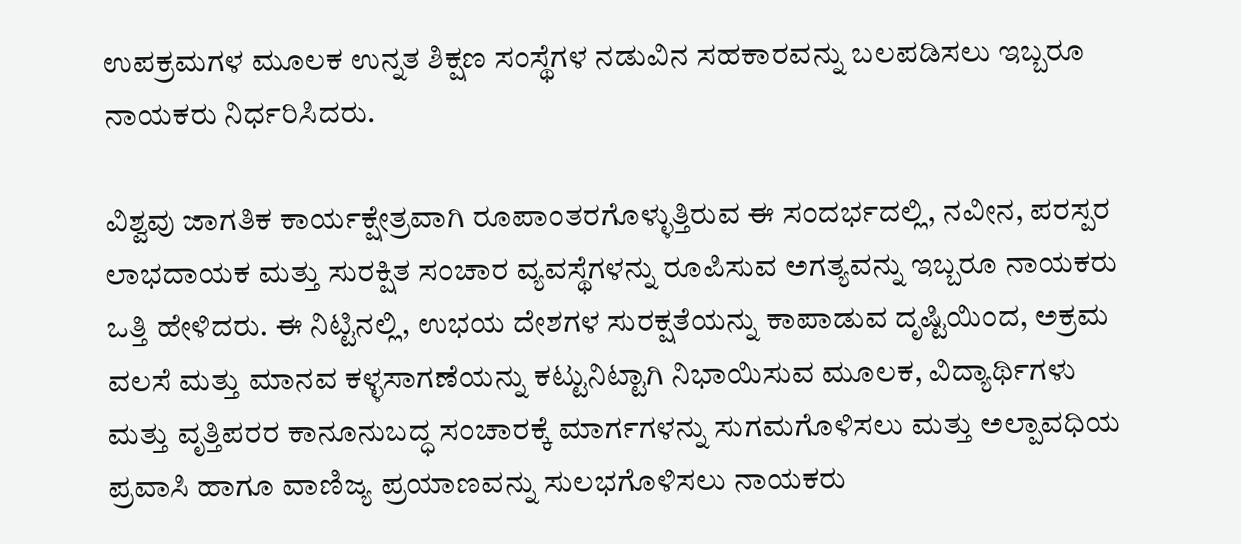ಉಪಕ್ರಮಗಳ ಮೂಲಕ ಉನ್ನತ ಶಿಕ್ಷಣ ಸಂಸ್ಥೆಗಳ ನಡುವಿನ ಸಹಕಾರವನ್ನು ಬಲಪಡಿಸಲು ಇಬ್ಬರೂ ನಾಯಕರು ನಿರ್ಧರಿಸಿದರು.

ವಿಶ್ವವು ಜಾಗತಿಕ ಕಾರ್ಯಕ್ಷೇತ್ರವಾಗಿ ರೂಪಾಂತರಗೊಳ್ಳುತ್ತಿರುವ ಈ ಸಂದರ್ಭದಲ್ಲಿ, ನವೀನ, ಪರಸ್ಪರ ಲಾಭದಾಯಕ ಮತ್ತು ಸುರಕ್ಷಿತ ಸಂಚಾರ ವ್ಯವಸ್ಥೆಗಳನ್ನು ರೂಪಿಸುವ ಅಗತ್ಯವನ್ನು ಇಬ್ಬರೂ ನಾಯಕರು ಒತ್ತಿ ಹೇಳಿದರು. ಈ ನಿಟ್ಟಿನಲ್ಲಿ, ಉಭಯ ದೇಶಗಳ ಸುರಕ್ಷತೆಯನ್ನು ಕಾಪಾಡುವ ದೃಷ್ಟಿಯಿಂದ, ಅಕ್ರಮ ವಲಸೆ ಮತ್ತು ಮಾನವ ಕಳ್ಳಸಾಗಣೆಯನ್ನು ಕಟ್ಟುನಿಟ್ಟಾಗಿ ನಿಭಾಯಿಸುವ ಮೂಲಕ, ವಿದ್ಯಾರ್ಥಿಗಳು ಮತ್ತು ವೃತ್ತಿಪರರ ಕಾನೂನುಬದ್ಧ ಸಂಚಾರಕ್ಕೆ ಮಾರ್ಗಗಳನ್ನು ಸುಗಮಗೊಳಿಸಲು ಮತ್ತು ಅಲ್ಪಾವಧಿಯ ಪ್ರವಾಸಿ ಹಾಗೂ ವಾಣಿಜ್ಯ ಪ್ರಯಾಣವನ್ನು ಸುಲಭಗೊಳಿಸಲು ನಾಯಕರು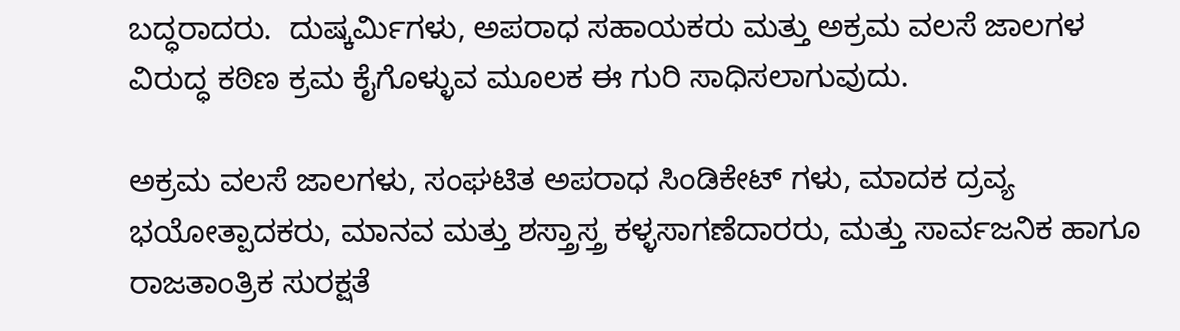ಬದ್ಧರಾದರು.  ದುಷ್ಕರ್ಮಿಗಳು, ಅಪರಾಧ ಸಹಾಯಕರು ಮತ್ತು ಅಕ್ರಮ ವಲಸೆ ಜಾಲಗಳ ವಿರುದ್ಧ ಕಠಿಣ ಕ್ರಮ ಕೈಗೊಳ್ಳುವ ಮೂಲಕ ಈ ಗುರಿ ಸಾಧಿಸಲಾಗುವುದು.

ಅಕ್ರಮ ವಲಸೆ ಜಾಲಗಳು, ಸಂಘಟಿತ ಅಪರಾಧ ಸಿಂಡಿಕೇಟ್‌ ಗಳು, ಮಾದಕ ದ್ರವ್ಯ ಭಯೋತ್ಪಾದಕರು, ಮಾನವ ಮತ್ತು ಶಸ್ತ್ರಾಸ್ತ್ರ ಕಳ್ಳಸಾಗಣೆದಾರರು, ಮತ್ತು ಸಾರ್ವಜನಿಕ ಹಾಗೂ ರಾಜತಾಂತ್ರಿಕ ಸುರಕ್ಷತೆ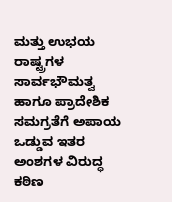ಮತ್ತು ಉಭಯ ರಾಷ್ಟ್ರಗಳ ಸಾರ್ವಭೌಮತ್ವ ಹಾಗೂ ಪ್ರಾದೇಶಿಕ ಸಮಗ್ರತೆಗೆ ಅಪಾಯ ಒಡ್ಡುವ ಇತರ ಅಂಶಗಳ ವಿರುದ್ಧ ಕಠಿಣ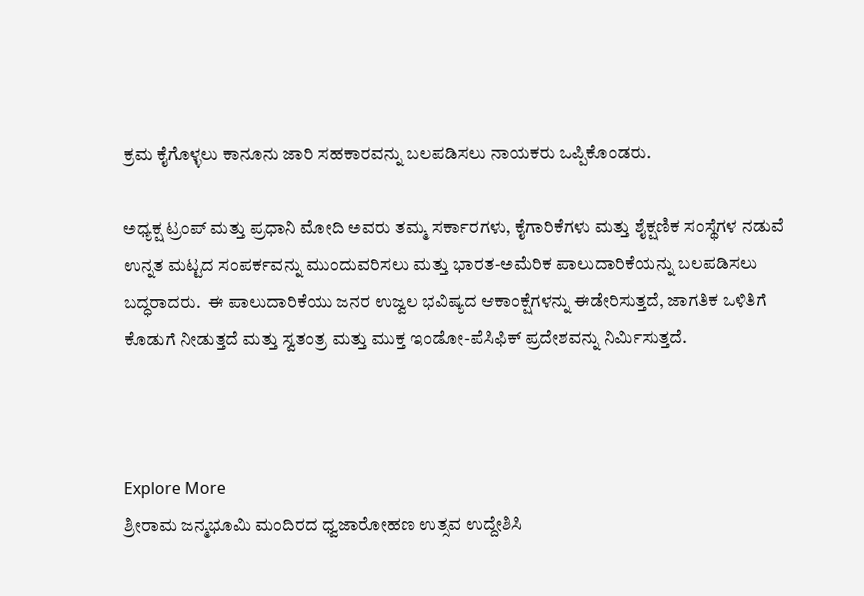ಕ್ರಮ ಕೈಗೊಳ್ಳಲು ಕಾನೂನು ಜಾರಿ ಸಹಕಾರವನ್ನು ಬಲಪಡಿಸಲು ನಾಯಕರು ಒಪ್ಪಿಕೊಂಡರು.

ಅಧ್ಯಕ್ಷ ಟ್ರಂಪ್ ಮತ್ತು ಪ್ರಧಾನಿ ಮೋದಿ ಅವರು ತಮ್ಮ ಸರ್ಕಾರಗಳು, ಕೈಗಾರಿಕೆಗಳು ಮತ್ತು ಶೈಕ್ಷಣಿಕ ಸಂಸ್ಥೆಗಳ ನಡುವೆ ಉನ್ನತ ಮಟ್ಟದ ಸಂಪರ್ಕವನ್ನು ಮುಂದುವರಿಸಲು ಮತ್ತು ಭಾರತ-ಅಮೆರಿಕ ಪಾಲುದಾರಿಕೆಯನ್ನು ಬಲಪಡಿಸಲು ಬದ್ಧರಾದರು.  ಈ ಪಾಲುದಾರಿಕೆಯು ಜನರ ಉಜ್ವಲ ಭವಿಷ್ಯದ ಆಕಾಂಕ್ಷೆಗಳನ್ನು ಈಡೇರಿಸುತ್ತದೆ, ಜಾಗತಿಕ ಒಳಿತಿಗೆ ಕೊಡುಗೆ ನೀಡುತ್ತದೆ ಮತ್ತು ಸ್ವತಂತ್ರ ಮತ್ತು ಮುಕ್ತ ಇಂಡೋ-ಪೆಸಿಫಿಕ್ ಪ್ರದೇಶವನ್ನು ನಿರ್ಮಿಸುತ್ತದೆ.



Explore More
ಶ್ರೀರಾಮ ಜನ್ಮಭೂಮಿ ಮಂದಿರದ ಧ್ವಜಾರೋಹಣ ಉತ್ಸವ ಉದ್ದೇಶಿಸಿ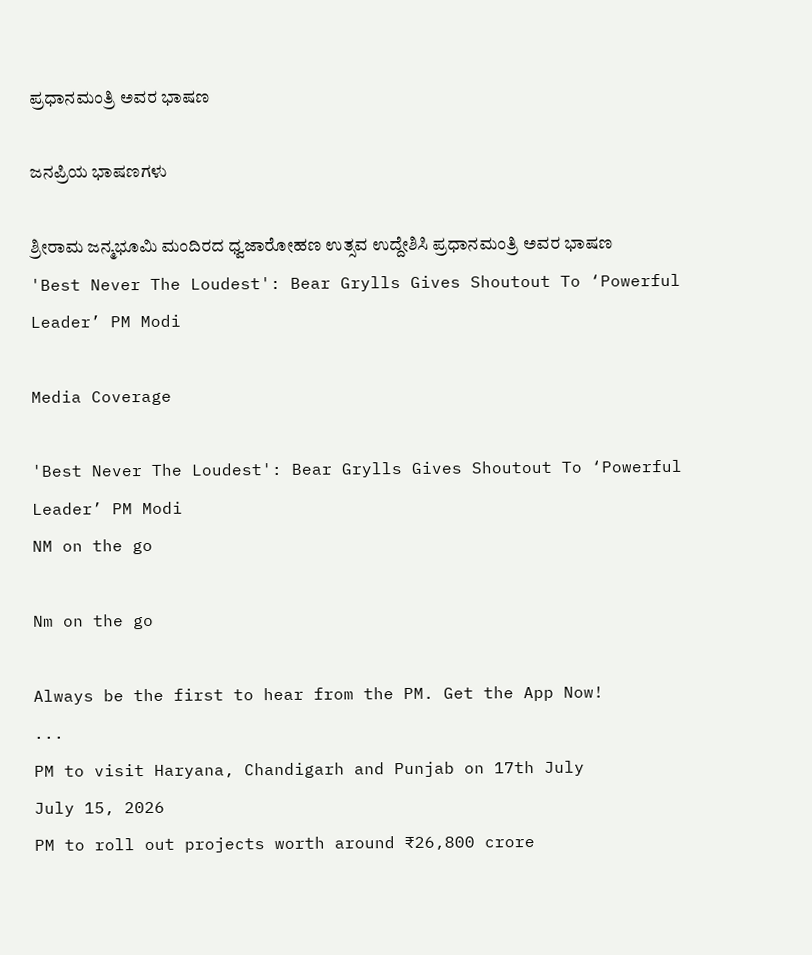ಪ್ರಧಾನಮಂತ್ರಿ ಅವರ ಭಾಷಣ

ಜನಪ್ರಿಯ ಭಾಷಣಗಳು

ಶ್ರೀರಾಮ ಜನ್ಮಭೂಮಿ ಮಂದಿರದ ಧ್ವಜಾರೋಹಣ ಉತ್ಸವ ಉದ್ದೇಶಿಸಿ ಪ್ರಧಾನಮಂತ್ರಿ ಅವರ ಭಾಷಣ
'Best Never The Loudest': Bear Grylls Gives Shoutout To ‘Powerful Leader’ PM Modi

Media Coverage

'Best Never The Loudest': Bear Grylls Gives Shoutout To ‘Powerful Leader’ PM Modi
NM on the go

Nm on the go

Always be the first to hear from the PM. Get the App Now!
...
PM to visit Haryana, Chandigarh and Punjab on 17th July
July 15, 2026
PM to roll out projects worth around ₹26,800 crore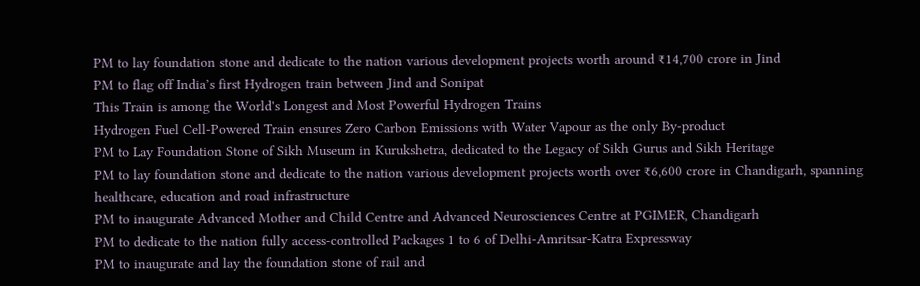PM to lay foundation stone and dedicate to the nation various development projects worth around ₹14,700 crore in Jind
PM to flag off India’s first Hydrogen train between Jind and Sonipat
This Train is among the World's Longest and Most Powerful Hydrogen Trains
Hydrogen Fuel Cell-Powered Train ensures Zero Carbon Emissions with Water Vapour as the only By-product
PM to Lay Foundation Stone of Sikh Museum in Kurukshetra, dedicated to the Legacy of Sikh Gurus and Sikh Heritage
PM to lay foundation stone and dedicate to the nation various development projects worth over ₹6,600 crore in Chandigarh, spanning healthcare, education and road infrastructure
PM to inaugurate Advanced Mother and Child Centre and Advanced Neurosciences Centre at PGIMER, Chandigarh
PM to dedicate to the nation fully access-controlled Packages 1 to 6 of Delhi-Amritsar-Katra Expressway
PM to inaugurate and lay the foundation stone of rail and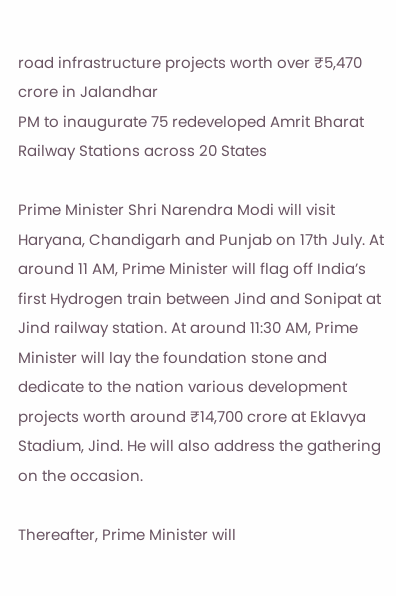road infrastructure projects worth over ₹5,470 crore in Jalandhar
PM to inaugurate 75 redeveloped Amrit Bharat Railway Stations across 20 States

Prime Minister Shri Narendra Modi will visit Haryana, Chandigarh and Punjab on 17th July. At around 11 AM, Prime Minister will flag off India’s first Hydrogen train between Jind and Sonipat at Jind railway station. At around 11:30 AM, Prime Minister will lay the foundation stone and dedicate to the nation various development projects worth around ₹14,700 crore at Eklavya Stadium, Jind. He will also address the gathering on the occasion.

Thereafter, Prime Minister will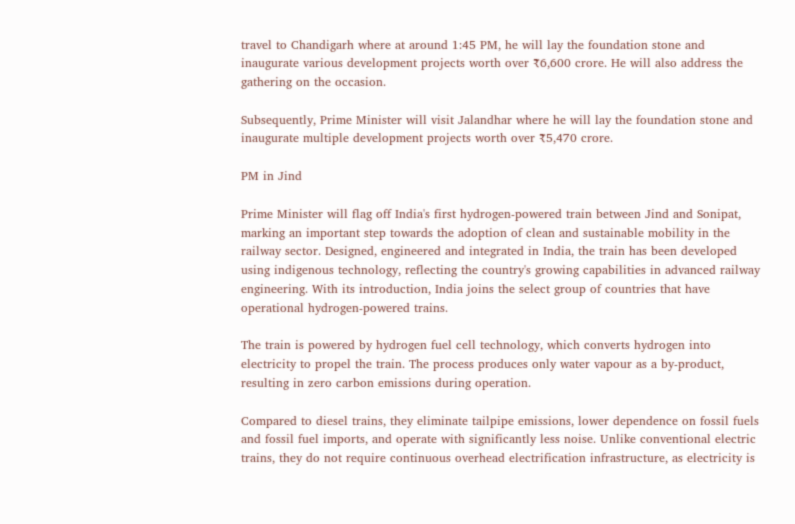travel to Chandigarh where at around 1:45 PM, he will lay the foundation stone and inaugurate various development projects worth over ₹6,600 crore. He will also address the gathering on the occasion.

Subsequently, Prime Minister will visit Jalandhar where he will lay the foundation stone and inaugurate multiple development projects worth over ₹5,470 crore.

PM in Jind

Prime Minister will flag off India's first hydrogen-powered train between Jind and Sonipat, marking an important step towards the adoption of clean and sustainable mobility in the railway sector. Designed, engineered and integrated in India, the train has been developed using indigenous technology, reflecting the country's growing capabilities in advanced railway engineering. With its introduction, India joins the select group of countries that have operational hydrogen-powered trains.

The train is powered by hydrogen fuel cell technology, which converts hydrogen into electricity to propel the train. The process produces only water vapour as a by-product, resulting in zero carbon emissions during operation.

Compared to diesel trains, they eliminate tailpipe emissions, lower dependence on fossil fuels and fossil fuel imports, and operate with significantly less noise. Unlike conventional electric trains, they do not require continuous overhead electrification infrastructure, as electricity is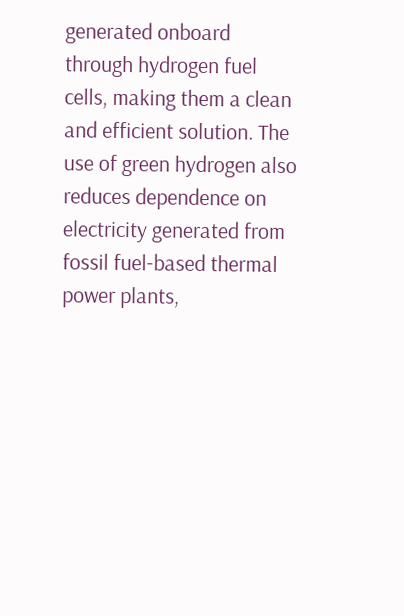generated onboard through hydrogen fuel cells, making them a clean and efficient solution. The use of green hydrogen also reduces dependence on electricity generated from fossil fuel-based thermal power plants,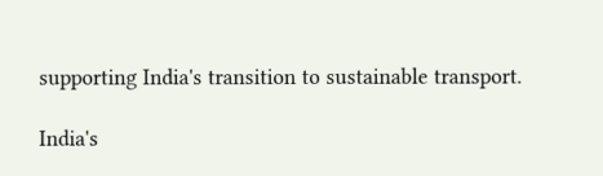supporting India's transition to sustainable transport.

India's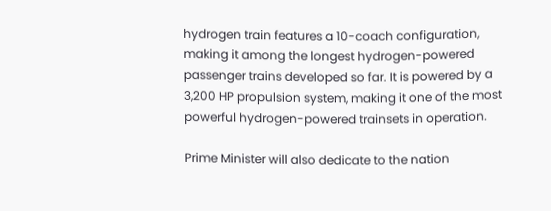hydrogen train features a 10-coach configuration, making it among the longest hydrogen-powered passenger trains developed so far. It is powered by a 3,200 HP propulsion system, making it one of the most powerful hydrogen-powered trainsets in operation.

Prime Minister will also dedicate to the nation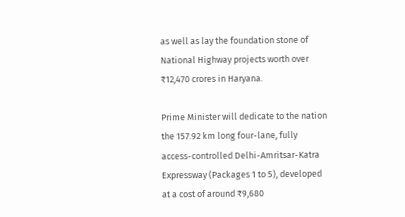as well as lay the foundation stone of National Highway projects worth over ₹12,470 crores in Haryana.

Prime Minister will dedicate to the nation the 157.92 km long four-lane, fully access-controlled Delhi-Amritsar-Katra Expressway (Packages 1 to 5), developed at a cost of around ₹9,680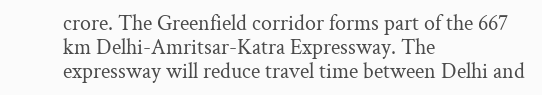crore. The Greenfield corridor forms part of the 667 km Delhi-Amritsar-Katra Expressway. The expressway will reduce travel time between Delhi and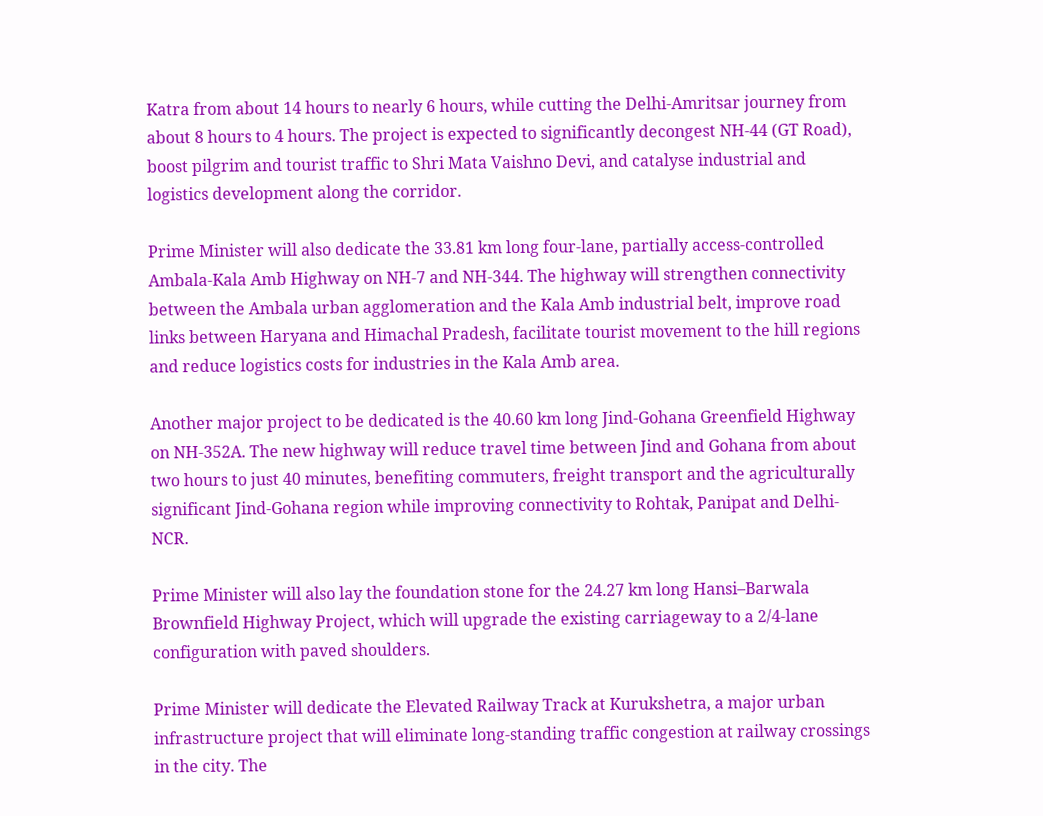Katra from about 14 hours to nearly 6 hours, while cutting the Delhi-Amritsar journey from about 8 hours to 4 hours. The project is expected to significantly decongest NH-44 (GT Road), boost pilgrim and tourist traffic to Shri Mata Vaishno Devi, and catalyse industrial and logistics development along the corridor.

Prime Minister will also dedicate the 33.81 km long four-lane, partially access-controlled Ambala-Kala Amb Highway on NH-7 and NH-344. The highway will strengthen connectivity between the Ambala urban agglomeration and the Kala Amb industrial belt, improve road links between Haryana and Himachal Pradesh, facilitate tourist movement to the hill regions and reduce logistics costs for industries in the Kala Amb area.

Another major project to be dedicated is the 40.60 km long Jind-Gohana Greenfield Highway on NH-352A. The new highway will reduce travel time between Jind and Gohana from about two hours to just 40 minutes, benefiting commuters, freight transport and the agriculturally significant Jind-Gohana region while improving connectivity to Rohtak, Panipat and Delhi-NCR.

Prime Minister will also lay the foundation stone for the 24.27 km long Hansi–Barwala Brownfield Highway Project, which will upgrade the existing carriageway to a 2/4-lane configuration with paved shoulders.

Prime Minister will dedicate the Elevated Railway Track at Kurukshetra, a major urban infrastructure project that will eliminate long-standing traffic congestion at railway crossings in the city. The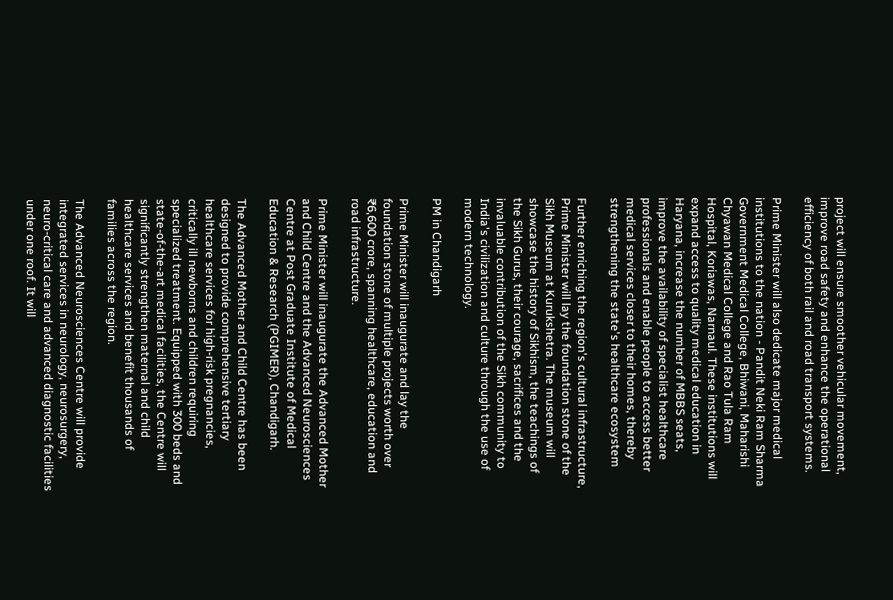project will ensure smoother vehicular movement, improve road safety and enhance the operational efficiency of both rail and road transport systems.

Prime Minister will also dedicate major medical institutions to the nation - Pandit Neki Ram Sharma Government Medical College, Bhiwani, Maharishi Chyawan Medical College and Rao Tula Ram Hospital, Koriawas, Narnaul. These institutions will expand access to quality medical education in Haryana, increase the number of MBBS seats, improve the availability of specialist healthcare professionals and enable people to access better medical services closer to their homes, thereby strengthening the state's healthcare ecosystem

Further enriching the region's cultural infrastructure, Prime Minister will lay the foundation stone of the Sikh Museum at Kurukshetra. The museum will showcase the history of Sikhism, the teachings of the Sikh Gurus, their courage, sacrifices and the invaluable contribution of the Sikh community to India's civilization and culture through the use of modern technology.

PM in Chandigarh

Prime Minister will inaugurate and lay the foundation stone of multiple projects worth over ₹6,600 crore, spanning healthcare, education and road infrastructure.

Prime Minister will inaugurate the Advanced Mother and Child Centre and the Advanced Neurosciences Centre at Post Graduate Institute of Medical Education & Research (PGIMER), Chandigarh.

The Advanced Mother and Child Centre has been designed to provide comprehensive tertiary healthcare services for high-risk pregnancies, critically ill newborns and children requiring specialized treatment. Equipped with 300 beds and state-of-the-art medical facilities, the Centre will significantly strengthen maternal and child healthcare services and benefit thousands of families across the region.

The Advanced Neurosciences Centre will provide integrated services in neurology, neurosurgery, neuro-critical care and advanced diagnostic facilities under one roof. It will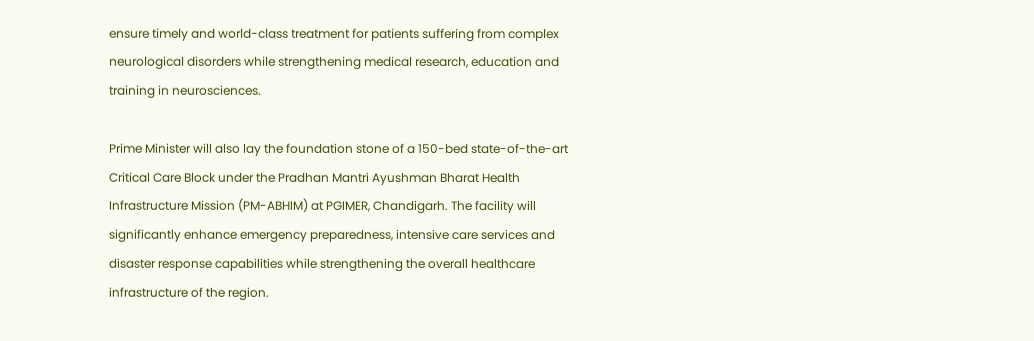ensure timely and world-class treatment for patients suffering from complex neurological disorders while strengthening medical research, education and training in neurosciences.

Prime Minister will also lay the foundation stone of a 150-bed state-of-the-art Critical Care Block under the Pradhan Mantri Ayushman Bharat Health Infrastructure Mission (PM-ABHIM) at PGIMER, Chandigarh. The facility will significantly enhance emergency preparedness, intensive care services and disaster response capabilities while strengthening the overall healthcare infrastructure of the region.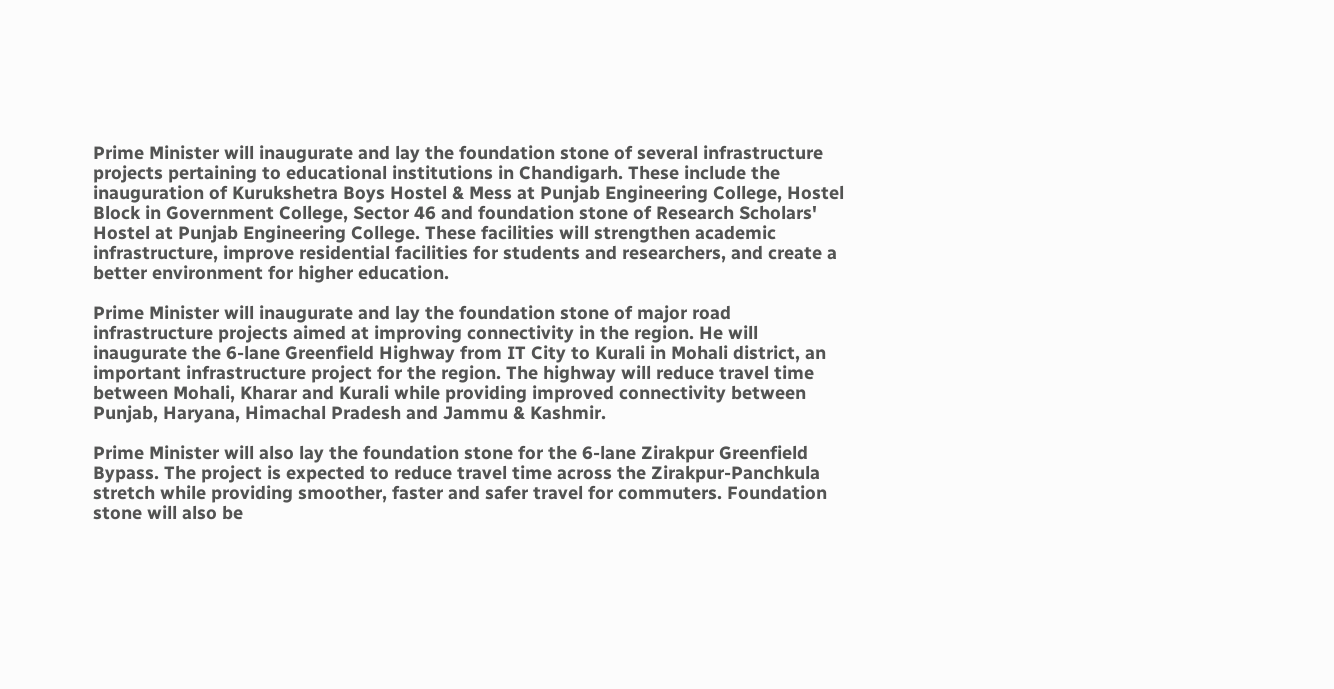Prime Minister will inaugurate and lay the foundation stone of several infrastructure projects pertaining to educational institutions in Chandigarh. These include the inauguration of Kurukshetra Boys Hostel & Mess at Punjab Engineering College, Hostel Block in Government College, Sector 46 and foundation stone of Research Scholars' Hostel at Punjab Engineering College. These facilities will strengthen academic infrastructure, improve residential facilities for students and researchers, and create a better environment for higher education.

Prime Minister will inaugurate and lay the foundation stone of major road infrastructure projects aimed at improving connectivity in the region. He will inaugurate the 6-lane Greenfield Highway from IT City to Kurali in Mohali district, an important infrastructure project for the region. The highway will reduce travel time between Mohali, Kharar and Kurali while providing improved connectivity between Punjab, Haryana, Himachal Pradesh and Jammu & Kashmir.

Prime Minister will also lay the foundation stone for the 6-lane Zirakpur Greenfield Bypass. The project is expected to reduce travel time across the Zirakpur-Panchkula stretch while providing smoother, faster and safer travel for commuters. Foundation stone will also be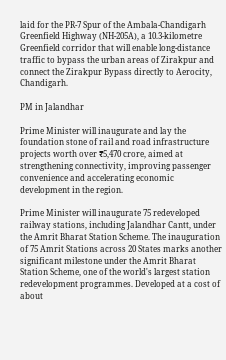laid for the PR-7 Spur of the Ambala-Chandigarh Greenfield Highway (NH-205A), a 10.3-kilometre Greenfield corridor that will enable long-distance traffic to bypass the urban areas of Zirakpur and connect the Zirakpur Bypass directly to Aerocity, Chandigarh.

PM in Jalandhar

Prime Minister will inaugurate and lay the foundation stone of rail and road infrastructure projects worth over ₹5,470 crore, aimed at strengthening connectivity, improving passenger convenience and accelerating economic development in the region.

Prime Minister will inaugurate 75 redeveloped railway stations, including Jalandhar Cantt, under the Amrit Bharat Station Scheme. The inauguration of 75 Amrit Stations across 20 States marks another significant milestone under the Amrit Bharat Station Scheme, one of the world's largest station redevelopment programmes. Developed at a cost of about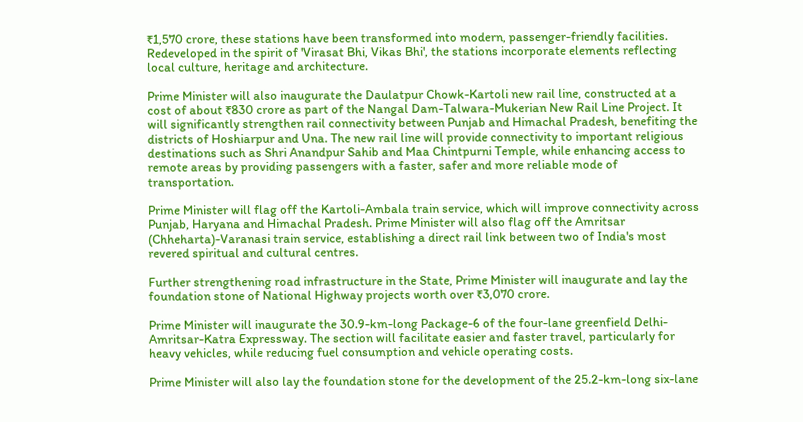₹1,570 crore, these stations have been transformed into modern, passenger-friendly facilities. Redeveloped in the spirit of 'Virasat Bhi, Vikas Bhi', the stations incorporate elements reflecting local culture, heritage and architecture.

Prime Minister will also inaugurate the Daulatpur Chowk-Kartoli new rail line, constructed at a cost of about ₹830 crore as part of the Nangal Dam-Talwara-Mukerian New Rail Line Project. It will significantly strengthen rail connectivity between Punjab and Himachal Pradesh, benefiting the districts of Hoshiarpur and Una. The new rail line will provide connectivity to important religious destinations such as Shri Anandpur Sahib and Maa Chintpurni Temple, while enhancing access to remote areas by providing passengers with a faster, safer and more reliable mode of transportation.

Prime Minister will flag off the Kartoli-Ambala train service, which will improve connectivity across Punjab, Haryana and Himachal Pradesh. Prime Minister will also flag off the Amritsar (Chheharta)-Varanasi train service, establishing a direct rail link between two of India's most revered spiritual and cultural centres.

Further strengthening road infrastructure in the State, Prime Minister will inaugurate and lay the foundation stone of National Highway projects worth over ₹3,070 crore.

Prime Minister will inaugurate the 30.9-km-long Package-6 of the four-lane greenfield Delhi-Amritsar-Katra Expressway. The section will facilitate easier and faster travel, particularly for heavy vehicles, while reducing fuel consumption and vehicle operating costs.

Prime Minister will also lay the foundation stone for the development of the 25.2-km-long six-lane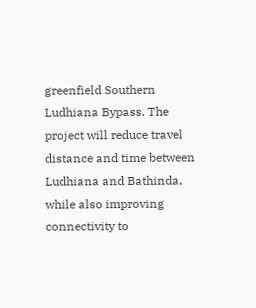greenfield Southern Ludhiana Bypass. The project will reduce travel distance and time between Ludhiana and Bathinda, while also improving connectivity to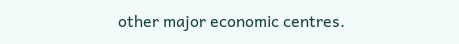other major economic centres.